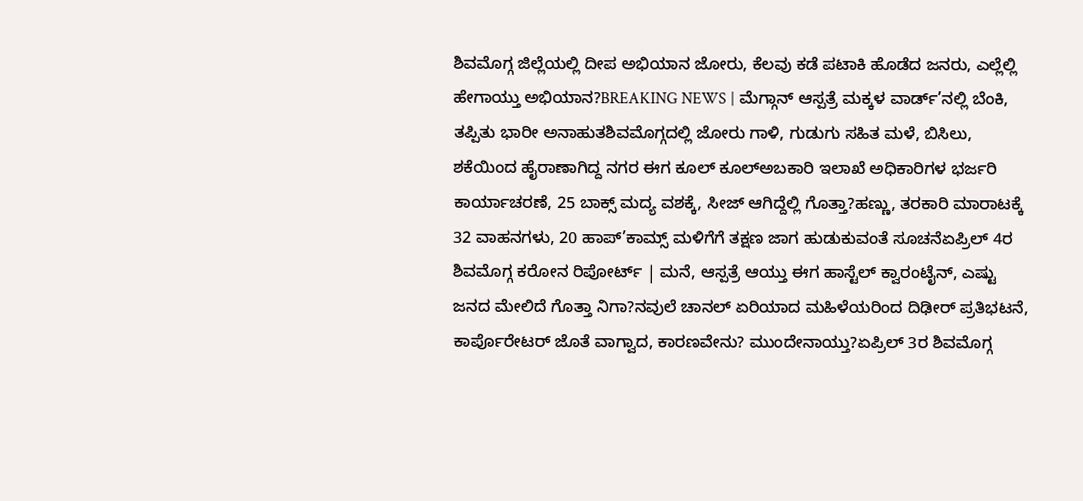ಶಿವಮೊಗ್ಗ ಜಿಲ್ಲೆಯಲ್ಲಿ ದೀಪ ಅಭಿಯಾನ ಜೋರು, ಕೆಲವು ಕಡೆ ಪಟಾಕಿ ಹೊಡೆದ ಜನರು, ಎಲ್ಲೆಲ್ಲಿ ಹೇಗಾಯ್ತು ಅಭಿಯಾನ?BREAKING NEWS | ಮೆಗ್ಗಾನ್ ಆಸ್ಪತ್ರೆ ಮಕ್ಕಳ ವಾರ್ಡ್’ನಲ್ಲಿ ಬೆಂಕಿ, ತಪ್ಪಿತು ಭಾರೀ ಅನಾಹುತಶಿವಮೊಗ್ಗದಲ್ಲಿ ಜೋರು ಗಾಳಿ, ಗುಡುಗು ಸಹಿತ ಮಳೆ, ಬಿಸಿಲು, ಶಕೆಯಿಂದ ಹೈರಾಣಾಗಿದ್ದ ನಗರ ಈಗ ಕೂಲ್ ಕೂಲ್ಅಬಕಾರಿ ಇಲಾಖೆ ಅಧಿಕಾರಿಗಳ ಭರ್ಜರಿ ಕಾರ್ಯಾಚರಣೆ, 25 ಬಾಕ್ಸ್ ಮದ್ಯ ವಶಕ್ಕೆ, ಸೀಜ್ ಆಗಿದ್ದೆಲ್ಲಿ ಗೊತ್ತಾ?ಹಣ್ಣು, ತರಕಾರಿ ಮಾರಾಟಕ್ಕೆ 32 ವಾಹನಗಳು, 20 ಹಾಪ್’ಕಾಮ್ಸ್ ಮಳಿಗೆಗೆ ತಕ್ಷಣ ಜಾಗ ಹುಡುಕುವಂತೆ ಸೂಚನೆಏಪ್ರಿಲ್ 4ರ ಶಿವಮೊಗ್ಗ ಕರೋನ ರಿಪೋರ್ಟ್ | ಮನೆ, ಆಸ್ಪತ್ರೆ ಆಯ್ತು ಈಗ ಹಾಸ್ಟೆಲ್ ಕ್ವಾರಂಟೈನ್, ಎಷ್ಟು ಜನದ ಮೇಲಿದೆ ಗೊತ್ತಾ ನಿಗಾ?ನವುಲೆ ಚಾನಲ್ ಏರಿಯಾದ ಮಹಿಳೆಯರಿಂದ ದಿಢೀರ್ ಪ್ರತಿಭಟನೆ, ಕಾರ್ಪೊರೇಟರ್ ಜೊತೆ ವಾಗ್ವಾದ, ಕಾರಣವೇನು? ಮುಂದೇನಾಯ್ತು?ಏಪ್ರಿಲ್ 3ರ ಶಿವಮೊಗ್ಗ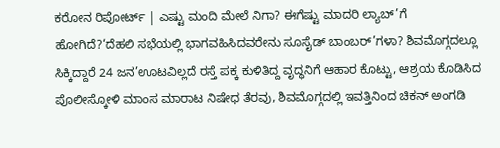ಕರೋನ ರಿಪೋರ್ಟ್ | ಎಷ್ಟು ಮಂದಿ ಮೇಲೆ ನಿಗಾ? ಈಗೆಷ್ಟು ಮಾದರಿ ಲ್ಯಾಬ್’ಗೆ ಹೋಗಿದೆ?‘ದೆಹಲಿ ಸಭೆಯಲ್ಲಿ ಭಾಗವಹಿಸಿದವರೇನು ಸೂಸೈಡ್ ಬಾಂಬರ್’ಗಳಾ? ಶಿವಮೊಗ್ಗದಲ್ಲೂ ಸಿಕ್ಕಿದ್ದಾರೆ 24 ಜನ’ಊಟವಿಲ್ಲದೆ ರಸ್ತೆ ಪಕ್ಕ ಕುಳಿತಿದ್ದ ವೃದ್ಧನಿಗೆ ಆಹಾರ ಕೊಟ್ಟು, ಆಶ್ರಯ ಕೊಡಿಸಿದ ಪೊಲೀಸ್ಕೋಳಿ ಮಾಂಸ ಮಾರಾಟ ನಿಷೇಧ ತೆರವು, ಶಿವಮೊಗ್ಗದಲ್ಲಿ ಇವತ್ತಿನಿಂದ ಚಿಕನ್ ಅಂಗಡಿ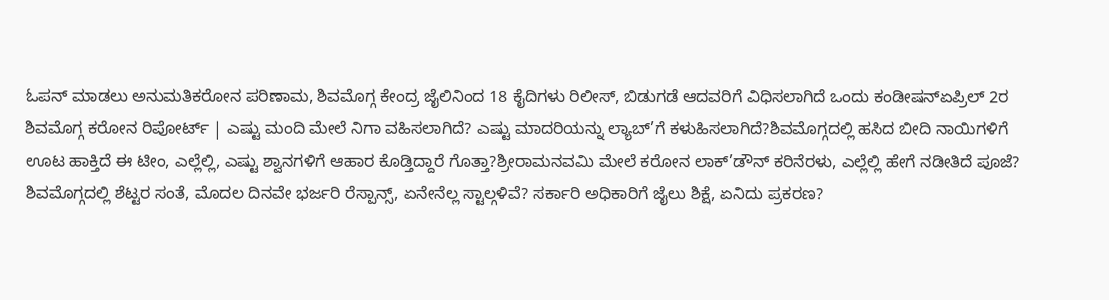ಓಪನ್ ಮಾಡಲು ಅನುಮತಿಕರೋನ ಪರಿಣಾಮ, ಶಿವಮೊಗ್ಗ ಕೇಂದ್ರ ಜೈಲಿನಿಂದ 18 ಕೈದಿಗಳು ರಿಲೀಸ್, ಬಿಡುಗಡೆ ಆದವರಿಗೆ ವಿಧಿಸಲಾಗಿದೆ ಒಂದು ಕಂಡೀಷನ್ಏಪ್ರಿಲ್ 2ರ ಶಿವಮೊಗ್ಗ ಕರೋನ ರಿಪೋರ್ಟ್ | ಎಷ್ಟು ಮಂದಿ ಮೇಲೆ ನಿಗಾ ವಹಿಸಲಾಗಿದೆ? ಎಷ್ಟು ಮಾದರಿಯನ್ನು ಲ್ಯಾಬ್’ಗೆ ಕಳುಹಿಸಲಾಗಿದೆ?ಶಿವಮೊಗ್ಗದಲ್ಲಿ ಹಸಿದ ಬೀದಿ ನಾಯಿಗಳಿಗೆ ಊಟ ಹಾಕ್ತಿದೆ ಈ ಟೀಂ, ಎಲ್ಲೆಲ್ಲಿ, ಎಷ್ಟು ಶ್ವಾನಗಳಿಗೆ ಆಹಾರ ಕೊಡ್ತಿದ್ದಾರೆ ಗೊತ್ತಾ?ಶ್ರೀರಾಮನವಮಿ ಮೇಲೆ ಕರೋನ ಲಾಕ್’ಡೌನ್ ಕರಿನೆರಳು, ಎಲ್ಲೆಲ್ಲಿ ಹೇಗೆ ನಡೀತಿದೆ ಪೂಜೆ? ಶಿವಮೊಗ್ಗದಲ್ಲಿ ಶೆಟ್ಟರ ಸಂತೆ, ಮೊದಲ ದಿನವೇ ಭರ್ಜರಿ ರೆಸ್ಪಾನ್ಸ್, ಏನೇನೆಲ್ಲ ಸ್ಟಾಲ್ಗಳಿವೆ? ಸರ್ಕಾರಿ ಅಧಿಕಾರಿಗೆ ಜೈಲು ಶಿಕ್ಷೆ, ಏನಿದು ಪ್ರಕರಣ?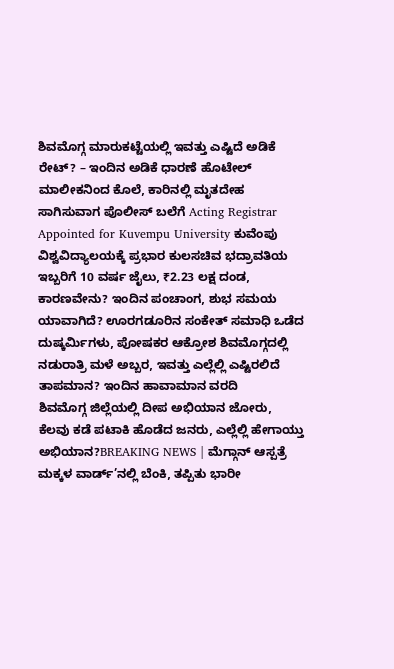ಶಿವಮೊಗ್ಗ ಮಾರುಕಟ್ಟೆಯಲ್ಲಿ ಇವತ್ತು ಎಷ್ಟಿದೆ ಅಡಿಕೆ ರೇಟ್? – ಇಂದಿನ ಅಡಿಕೆ ಧಾರಣೆ ಹೊಟೇಲ್ ಮಾಲೀಕನಿಂದ ಕೊಲೆ, ಕಾರಿನಲ್ಲಿ ಮೃತದೇಹ ಸಾಗಿಸುವಾಗ ಪೊಲೀಸ್ ಬಲೆಗೆ Acting Registrar Appointed for Kuvempu University ಕುವೆಂಪು ವಿಶ್ವವಿದ್ಯಾಲಯಕ್ಕೆ ಪ್ರಭಾರ ಕುಲಸಚಿವ ಭದ್ರಾವತಿಯ ಇಬ್ಬರಿಗೆ 10 ವರ್ಷ ಜೈಲು, ₹2.23 ಲಕ್ಷ ದಂಡ, ಕಾರಣವೇನು? ಇಂದಿನ ಪಂಚಾಂಗ, ಶುಭ ಸಮಯ ಯಾವಾಗಿದೆ? ಊರಗಡೂರಿನ ಸಂಕೇತ್ ಸಮಾಧಿ ಒಡೆದ ದುಷ್ಕರ್ಮಿಗಳು, ಪೋಷಕರ ಆಕ್ರೋಶ ಶಿವಮೊಗ್ಗದಲ್ಲಿ ನಡುರಾತ್ರಿ ಮಳೆ ಅಬ್ಬರ, ಇವತ್ತು ಎಲ್ಲೆಲ್ಲಿ ಎಷ್ಟಿರಲಿದೆ ತಾಪಮಾನ? ಇಂದಿನ ಹಾವಾಮಾನ ವರದಿ
ಶಿವಮೊಗ್ಗ ಜಿಲ್ಲೆಯಲ್ಲಿ ದೀಪ ಅಭಿಯಾನ ಜೋರು, ಕೆಲವು ಕಡೆ ಪಟಾಕಿ ಹೊಡೆದ ಜನರು, ಎಲ್ಲೆಲ್ಲಿ ಹೇಗಾಯ್ತು ಅಭಿಯಾನ?BREAKING NEWS | ಮೆಗ್ಗಾನ್ ಆಸ್ಪತ್ರೆ ಮಕ್ಕಳ ವಾರ್ಡ್’ನಲ್ಲಿ ಬೆಂಕಿ, ತಪ್ಪಿತು ಭಾರೀ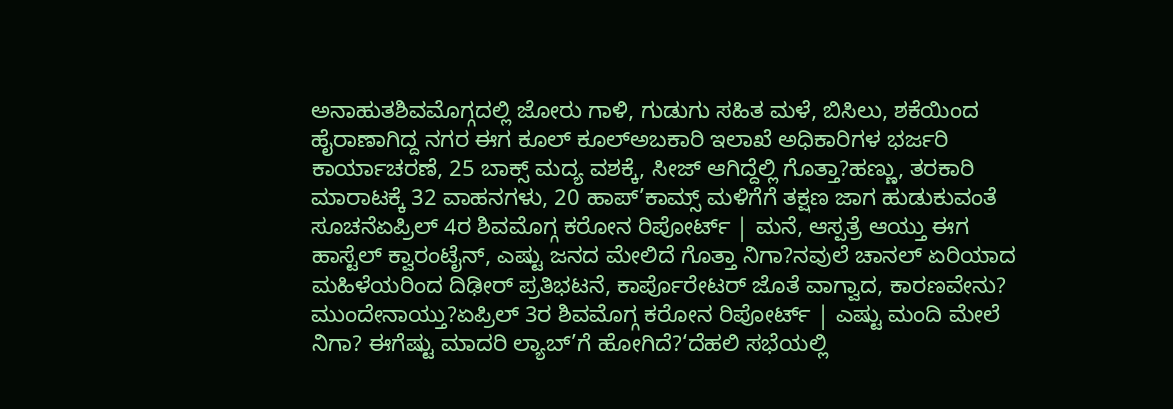ಅನಾಹುತಶಿವಮೊಗ್ಗದಲ್ಲಿ ಜೋರು ಗಾಳಿ, ಗುಡುಗು ಸಹಿತ ಮಳೆ, ಬಿಸಿಲು, ಶಕೆಯಿಂದ ಹೈರಾಣಾಗಿದ್ದ ನಗರ ಈಗ ಕೂಲ್ ಕೂಲ್ಅಬಕಾರಿ ಇಲಾಖೆ ಅಧಿಕಾರಿಗಳ ಭರ್ಜರಿ ಕಾರ್ಯಾಚರಣೆ, 25 ಬಾಕ್ಸ್ ಮದ್ಯ ವಶಕ್ಕೆ, ಸೀಜ್ ಆಗಿದ್ದೆಲ್ಲಿ ಗೊತ್ತಾ?ಹಣ್ಣು, ತರಕಾರಿ ಮಾರಾಟಕ್ಕೆ 32 ವಾಹನಗಳು, 20 ಹಾಪ್’ಕಾಮ್ಸ್ ಮಳಿಗೆಗೆ ತಕ್ಷಣ ಜಾಗ ಹುಡುಕುವಂತೆ ಸೂಚನೆಏಪ್ರಿಲ್ 4ರ ಶಿವಮೊಗ್ಗ ಕರೋನ ರಿಪೋರ್ಟ್ | ಮನೆ, ಆಸ್ಪತ್ರೆ ಆಯ್ತು ಈಗ ಹಾಸ್ಟೆಲ್ ಕ್ವಾರಂಟೈನ್, ಎಷ್ಟು ಜನದ ಮೇಲಿದೆ ಗೊತ್ತಾ ನಿಗಾ?ನವುಲೆ ಚಾನಲ್ ಏರಿಯಾದ ಮಹಿಳೆಯರಿಂದ ದಿಢೀರ್ ಪ್ರತಿಭಟನೆ, ಕಾರ್ಪೊರೇಟರ್ ಜೊತೆ ವಾಗ್ವಾದ, ಕಾರಣವೇನು? ಮುಂದೇನಾಯ್ತು?ಏಪ್ರಿಲ್ 3ರ ಶಿವಮೊಗ್ಗ ಕರೋನ ರಿಪೋರ್ಟ್ | ಎಷ್ಟು ಮಂದಿ ಮೇಲೆ ನಿಗಾ? ಈಗೆಷ್ಟು ಮಾದರಿ ಲ್ಯಾಬ್’ಗೆ ಹೋಗಿದೆ?‘ದೆಹಲಿ ಸಭೆಯಲ್ಲಿ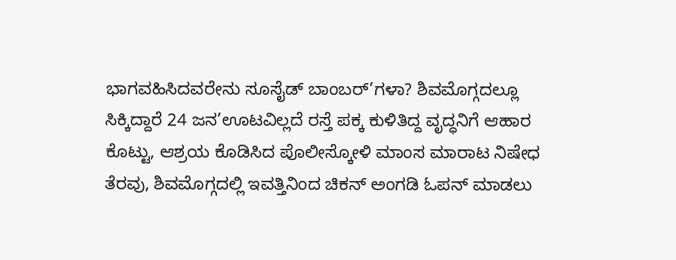ಭಾಗವಹಿಸಿದವರೇನು ಸೂಸೈಡ್ ಬಾಂಬರ್’ಗಳಾ? ಶಿವಮೊಗ್ಗದಲ್ಲೂ ಸಿಕ್ಕಿದ್ದಾರೆ 24 ಜನ’ಊಟವಿಲ್ಲದೆ ರಸ್ತೆ ಪಕ್ಕ ಕುಳಿತಿದ್ದ ವೃದ್ಧನಿಗೆ ಆಹಾರ ಕೊಟ್ಟು, ಆಶ್ರಯ ಕೊಡಿಸಿದ ಪೊಲೀಸ್ಕೋಳಿ ಮಾಂಸ ಮಾರಾಟ ನಿಷೇಧ ತೆರವು, ಶಿವಮೊಗ್ಗದಲ್ಲಿ ಇವತ್ತಿನಿಂದ ಚಿಕನ್ ಅಂಗಡಿ ಓಪನ್ ಮಾಡಲು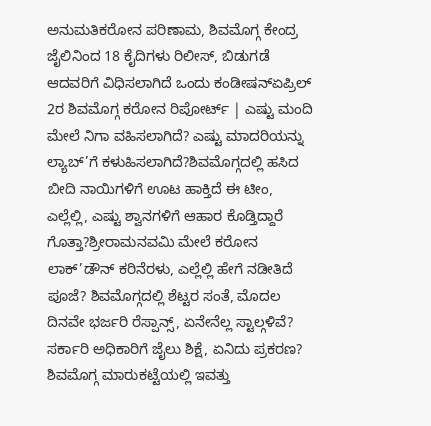ಅನುಮತಿಕರೋನ ಪರಿಣಾಮ, ಶಿವಮೊಗ್ಗ ಕೇಂದ್ರ ಜೈಲಿನಿಂದ 18 ಕೈದಿಗಳು ರಿಲೀಸ್, ಬಿಡುಗಡೆ ಆದವರಿಗೆ ವಿಧಿಸಲಾಗಿದೆ ಒಂದು ಕಂಡೀಷನ್ಏಪ್ರಿಲ್ 2ರ ಶಿವಮೊಗ್ಗ ಕರೋನ ರಿಪೋರ್ಟ್ | ಎಷ್ಟು ಮಂದಿ ಮೇಲೆ ನಿಗಾ ವಹಿಸಲಾಗಿದೆ? ಎಷ್ಟು ಮಾದರಿಯನ್ನು ಲ್ಯಾಬ್’ಗೆ ಕಳುಹಿಸಲಾಗಿದೆ?ಶಿವಮೊಗ್ಗದಲ್ಲಿ ಹಸಿದ ಬೀದಿ ನಾಯಿಗಳಿಗೆ ಊಟ ಹಾಕ್ತಿದೆ ಈ ಟೀಂ, ಎಲ್ಲೆಲ್ಲಿ, ಎಷ್ಟು ಶ್ವಾನಗಳಿಗೆ ಆಹಾರ ಕೊಡ್ತಿದ್ದಾರೆ ಗೊತ್ತಾ?ಶ್ರೀರಾಮನವಮಿ ಮೇಲೆ ಕರೋನ ಲಾಕ್’ಡೌನ್ ಕರಿನೆರಳು, ಎಲ್ಲೆಲ್ಲಿ ಹೇಗೆ ನಡೀತಿದೆ ಪೂಜೆ? ಶಿವಮೊಗ್ಗದಲ್ಲಿ ಶೆಟ್ಟರ ಸಂತೆ, ಮೊದಲ ದಿನವೇ ಭರ್ಜರಿ ರೆಸ್ಪಾನ್ಸ್, ಏನೇನೆಲ್ಲ ಸ್ಟಾಲ್ಗಳಿವೆ? ಸರ್ಕಾರಿ ಅಧಿಕಾರಿಗೆ ಜೈಲು ಶಿಕ್ಷೆ, ಏನಿದು ಪ್ರಕರಣ? ಶಿವಮೊಗ್ಗ ಮಾರುಕಟ್ಟೆಯಲ್ಲಿ ಇವತ್ತು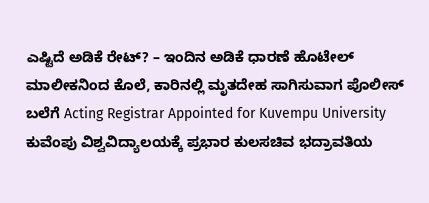ಎಷ್ಟಿದೆ ಅಡಿಕೆ ರೇಟ್? – ಇಂದಿನ ಅಡಿಕೆ ಧಾರಣೆ ಹೊಟೇಲ್ ಮಾಲೀಕನಿಂದ ಕೊಲೆ, ಕಾರಿನಲ್ಲಿ ಮೃತದೇಹ ಸಾಗಿಸುವಾಗ ಪೊಲೀಸ್ ಬಲೆಗೆ Acting Registrar Appointed for Kuvempu University ಕುವೆಂಪು ವಿಶ್ವವಿದ್ಯಾಲಯಕ್ಕೆ ಪ್ರಭಾರ ಕುಲಸಚಿವ ಭದ್ರಾವತಿಯ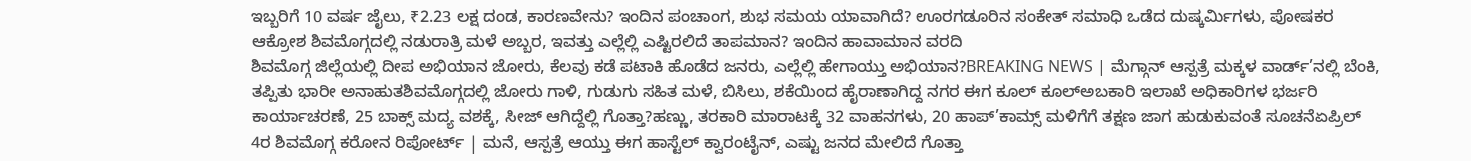ಇಬ್ಬರಿಗೆ 10 ವರ್ಷ ಜೈಲು, ₹2.23 ಲಕ್ಷ ದಂಡ, ಕಾರಣವೇನು? ಇಂದಿನ ಪಂಚಾಂಗ, ಶುಭ ಸಮಯ ಯಾವಾಗಿದೆ? ಊರಗಡೂರಿನ ಸಂಕೇತ್ ಸಮಾಧಿ ಒಡೆದ ದುಷ್ಕರ್ಮಿಗಳು, ಪೋಷಕರ ಆಕ್ರೋಶ ಶಿವಮೊಗ್ಗದಲ್ಲಿ ನಡುರಾತ್ರಿ ಮಳೆ ಅಬ್ಬರ, ಇವತ್ತು ಎಲ್ಲೆಲ್ಲಿ ಎಷ್ಟಿರಲಿದೆ ತಾಪಮಾನ? ಇಂದಿನ ಹಾವಾಮಾನ ವರದಿ
ಶಿವಮೊಗ್ಗ ಜಿಲ್ಲೆಯಲ್ಲಿ ದೀಪ ಅಭಿಯಾನ ಜೋರು, ಕೆಲವು ಕಡೆ ಪಟಾಕಿ ಹೊಡೆದ ಜನರು, ಎಲ್ಲೆಲ್ಲಿ ಹೇಗಾಯ್ತು ಅಭಿಯಾನ?BREAKING NEWS | ಮೆಗ್ಗಾನ್ ಆಸ್ಪತ್ರೆ ಮಕ್ಕಳ ವಾರ್ಡ್’ನಲ್ಲಿ ಬೆಂಕಿ, ತಪ್ಪಿತು ಭಾರೀ ಅನಾಹುತಶಿವಮೊಗ್ಗದಲ್ಲಿ ಜೋರು ಗಾಳಿ, ಗುಡುಗು ಸಹಿತ ಮಳೆ, ಬಿಸಿಲು, ಶಕೆಯಿಂದ ಹೈರಾಣಾಗಿದ್ದ ನಗರ ಈಗ ಕೂಲ್ ಕೂಲ್ಅಬಕಾರಿ ಇಲಾಖೆ ಅಧಿಕಾರಿಗಳ ಭರ್ಜರಿ ಕಾರ್ಯಾಚರಣೆ, 25 ಬಾಕ್ಸ್ ಮದ್ಯ ವಶಕ್ಕೆ, ಸೀಜ್ ಆಗಿದ್ದೆಲ್ಲಿ ಗೊತ್ತಾ?ಹಣ್ಣು, ತರಕಾರಿ ಮಾರಾಟಕ್ಕೆ 32 ವಾಹನಗಳು, 20 ಹಾಪ್’ಕಾಮ್ಸ್ ಮಳಿಗೆಗೆ ತಕ್ಷಣ ಜಾಗ ಹುಡುಕುವಂತೆ ಸೂಚನೆಏಪ್ರಿಲ್ 4ರ ಶಿವಮೊಗ್ಗ ಕರೋನ ರಿಪೋರ್ಟ್ | ಮನೆ, ಆಸ್ಪತ್ರೆ ಆಯ್ತು ಈಗ ಹಾಸ್ಟೆಲ್ ಕ್ವಾರಂಟೈನ್, ಎಷ್ಟು ಜನದ ಮೇಲಿದೆ ಗೊತ್ತಾ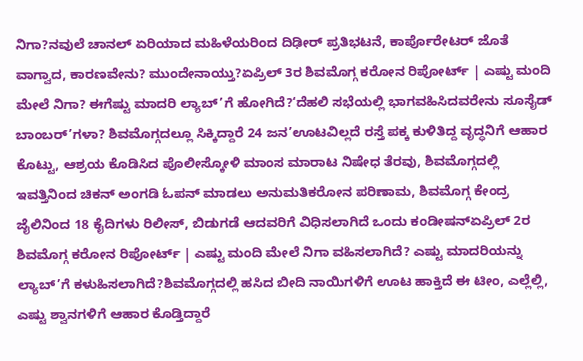ನಿಗಾ?ನವುಲೆ ಚಾನಲ್ ಏರಿಯಾದ ಮಹಿಳೆಯರಿಂದ ದಿಢೀರ್ ಪ್ರತಿಭಟನೆ, ಕಾರ್ಪೊರೇಟರ್ ಜೊತೆ ವಾಗ್ವಾದ, ಕಾರಣವೇನು? ಮುಂದೇನಾಯ್ತು?ಏಪ್ರಿಲ್ 3ರ ಶಿವಮೊಗ್ಗ ಕರೋನ ರಿಪೋರ್ಟ್ | ಎಷ್ಟು ಮಂದಿ ಮೇಲೆ ನಿಗಾ? ಈಗೆಷ್ಟು ಮಾದರಿ ಲ್ಯಾಬ್’ಗೆ ಹೋಗಿದೆ?‘ದೆಹಲಿ ಸಭೆಯಲ್ಲಿ ಭಾಗವಹಿಸಿದವರೇನು ಸೂಸೈಡ್ ಬಾಂಬರ್’ಗಳಾ? ಶಿವಮೊಗ್ಗದಲ್ಲೂ ಸಿಕ್ಕಿದ್ದಾರೆ 24 ಜನ’ಊಟವಿಲ್ಲದೆ ರಸ್ತೆ ಪಕ್ಕ ಕುಳಿತಿದ್ದ ವೃದ್ಧನಿಗೆ ಆಹಾರ ಕೊಟ್ಟು, ಆಶ್ರಯ ಕೊಡಿಸಿದ ಪೊಲೀಸ್ಕೋಳಿ ಮಾಂಸ ಮಾರಾಟ ನಿಷೇಧ ತೆರವು, ಶಿವಮೊಗ್ಗದಲ್ಲಿ ಇವತ್ತಿನಿಂದ ಚಿಕನ್ ಅಂಗಡಿ ಓಪನ್ ಮಾಡಲು ಅನುಮತಿಕರೋನ ಪರಿಣಾಮ, ಶಿವಮೊಗ್ಗ ಕೇಂದ್ರ ಜೈಲಿನಿಂದ 18 ಕೈದಿಗಳು ರಿಲೀಸ್, ಬಿಡುಗಡೆ ಆದವರಿಗೆ ವಿಧಿಸಲಾಗಿದೆ ಒಂದು ಕಂಡೀಷನ್ಏಪ್ರಿಲ್ 2ರ ಶಿವಮೊಗ್ಗ ಕರೋನ ರಿಪೋರ್ಟ್ | ಎಷ್ಟು ಮಂದಿ ಮೇಲೆ ನಿಗಾ ವಹಿಸಲಾಗಿದೆ? ಎಷ್ಟು ಮಾದರಿಯನ್ನು ಲ್ಯಾಬ್’ಗೆ ಕಳುಹಿಸಲಾಗಿದೆ?ಶಿವಮೊಗ್ಗದಲ್ಲಿ ಹಸಿದ ಬೀದಿ ನಾಯಿಗಳಿಗೆ ಊಟ ಹಾಕ್ತಿದೆ ಈ ಟೀಂ, ಎಲ್ಲೆಲ್ಲಿ, ಎಷ್ಟು ಶ್ವಾನಗಳಿಗೆ ಆಹಾರ ಕೊಡ್ತಿದ್ದಾರೆ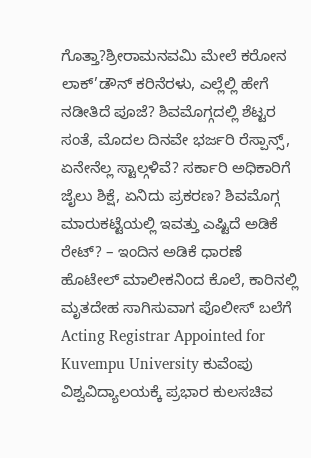ಗೊತ್ತಾ?ಶ್ರೀರಾಮನವಮಿ ಮೇಲೆ ಕರೋನ ಲಾಕ್’ಡೌನ್ ಕರಿನೆರಳು, ಎಲ್ಲೆಲ್ಲಿ ಹೇಗೆ ನಡೀತಿದೆ ಪೂಜೆ? ಶಿವಮೊಗ್ಗದಲ್ಲಿ ಶೆಟ್ಟರ ಸಂತೆ, ಮೊದಲ ದಿನವೇ ಭರ್ಜರಿ ರೆಸ್ಪಾನ್ಸ್, ಏನೇನೆಲ್ಲ ಸ್ಟಾಲ್ಗಳಿವೆ? ಸರ್ಕಾರಿ ಅಧಿಕಾರಿಗೆ ಜೈಲು ಶಿಕ್ಷೆ, ಏನಿದು ಪ್ರಕರಣ? ಶಿವಮೊಗ್ಗ ಮಾರುಕಟ್ಟೆಯಲ್ಲಿ ಇವತ್ತು ಎಷ್ಟಿದೆ ಅಡಿಕೆ ರೇಟ್? – ಇಂದಿನ ಅಡಿಕೆ ಧಾರಣೆ ಹೊಟೇಲ್ ಮಾಲೀಕನಿಂದ ಕೊಲೆ, ಕಾರಿನಲ್ಲಿ ಮೃತದೇಹ ಸಾಗಿಸುವಾಗ ಪೊಲೀಸ್ ಬಲೆಗೆ Acting Registrar Appointed for Kuvempu University ಕುವೆಂಪು ವಿಶ್ವವಿದ್ಯಾಲಯಕ್ಕೆ ಪ್ರಭಾರ ಕುಲಸಚಿವ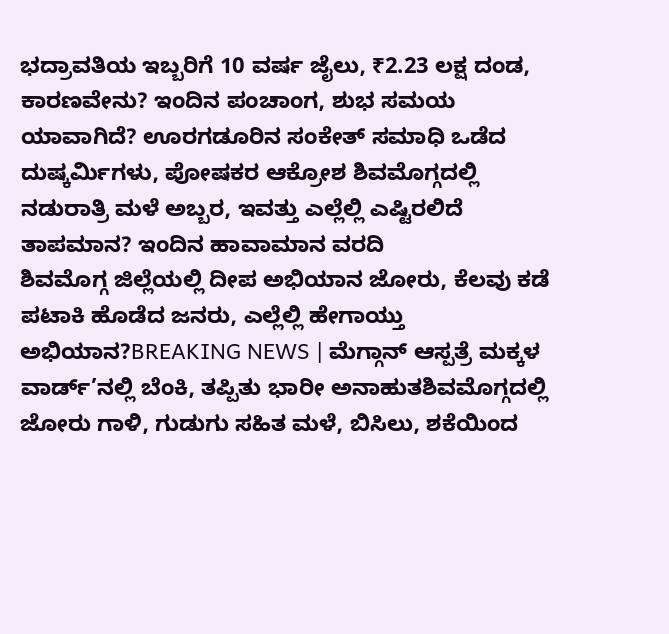ಭದ್ರಾವತಿಯ ಇಬ್ಬರಿಗೆ 10 ವರ್ಷ ಜೈಲು, ₹2.23 ಲಕ್ಷ ದಂಡ, ಕಾರಣವೇನು? ಇಂದಿನ ಪಂಚಾಂಗ, ಶುಭ ಸಮಯ ಯಾವಾಗಿದೆ? ಊರಗಡೂರಿನ ಸಂಕೇತ್ ಸಮಾಧಿ ಒಡೆದ ದುಷ್ಕರ್ಮಿಗಳು, ಪೋಷಕರ ಆಕ್ರೋಶ ಶಿವಮೊಗ್ಗದಲ್ಲಿ ನಡುರಾತ್ರಿ ಮಳೆ ಅಬ್ಬರ, ಇವತ್ತು ಎಲ್ಲೆಲ್ಲಿ ಎಷ್ಟಿರಲಿದೆ ತಾಪಮಾನ? ಇಂದಿನ ಹಾವಾಮಾನ ವರದಿ
ಶಿವಮೊಗ್ಗ ಜಿಲ್ಲೆಯಲ್ಲಿ ದೀಪ ಅಭಿಯಾನ ಜೋರು, ಕೆಲವು ಕಡೆ ಪಟಾಕಿ ಹೊಡೆದ ಜನರು, ಎಲ್ಲೆಲ್ಲಿ ಹೇಗಾಯ್ತು ಅಭಿಯಾನ?BREAKING NEWS | ಮೆಗ್ಗಾನ್ ಆಸ್ಪತ್ರೆ ಮಕ್ಕಳ ವಾರ್ಡ್’ನಲ್ಲಿ ಬೆಂಕಿ, ತಪ್ಪಿತು ಭಾರೀ ಅನಾಹುತಶಿವಮೊಗ್ಗದಲ್ಲಿ ಜೋರು ಗಾಳಿ, ಗುಡುಗು ಸಹಿತ ಮಳೆ, ಬಿಸಿಲು, ಶಕೆಯಿಂದ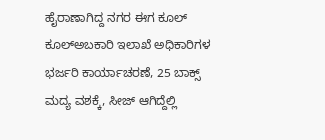ಹೈರಾಣಾಗಿದ್ದ ನಗರ ಈಗ ಕೂಲ್ ಕೂಲ್ಅಬಕಾರಿ ಇಲಾಖೆ ಅಧಿಕಾರಿಗಳ ಭರ್ಜರಿ ಕಾರ್ಯಾಚರಣೆ, 25 ಬಾಕ್ಸ್ ಮದ್ಯ ವಶಕ್ಕೆ, ಸೀಜ್ ಆಗಿದ್ದೆಲ್ಲಿ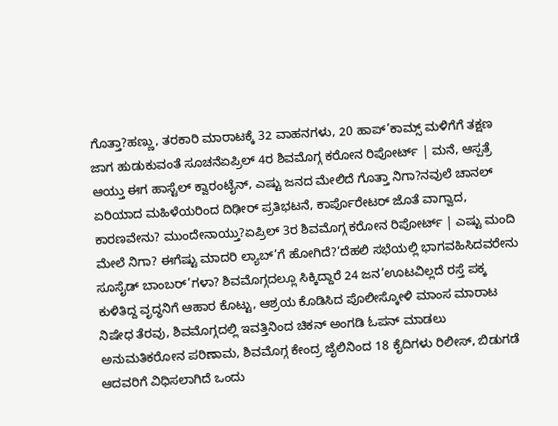ಗೊತ್ತಾ?ಹಣ್ಣು, ತರಕಾರಿ ಮಾರಾಟಕ್ಕೆ 32 ವಾಹನಗಳು, 20 ಹಾಪ್’ಕಾಮ್ಸ್ ಮಳಿಗೆಗೆ ತಕ್ಷಣ ಜಾಗ ಹುಡುಕುವಂತೆ ಸೂಚನೆಏಪ್ರಿಲ್ 4ರ ಶಿವಮೊಗ್ಗ ಕರೋನ ರಿಪೋರ್ಟ್ | ಮನೆ, ಆಸ್ಪತ್ರೆ ಆಯ್ತು ಈಗ ಹಾಸ್ಟೆಲ್ ಕ್ವಾರಂಟೈನ್, ಎಷ್ಟು ಜನದ ಮೇಲಿದೆ ಗೊತ್ತಾ ನಿಗಾ?ನವುಲೆ ಚಾನಲ್ ಏರಿಯಾದ ಮಹಿಳೆಯರಿಂದ ದಿಢೀರ್ ಪ್ರತಿಭಟನೆ, ಕಾರ್ಪೊರೇಟರ್ ಜೊತೆ ವಾಗ್ವಾದ, ಕಾರಣವೇನು? ಮುಂದೇನಾಯ್ತು?ಏಪ್ರಿಲ್ 3ರ ಶಿವಮೊಗ್ಗ ಕರೋನ ರಿಪೋರ್ಟ್ | ಎಷ್ಟು ಮಂದಿ ಮೇಲೆ ನಿಗಾ? ಈಗೆಷ್ಟು ಮಾದರಿ ಲ್ಯಾಬ್’ಗೆ ಹೋಗಿದೆ?‘ದೆಹಲಿ ಸಭೆಯಲ್ಲಿ ಭಾಗವಹಿಸಿದವರೇನು ಸೂಸೈಡ್ ಬಾಂಬರ್’ಗಳಾ? ಶಿವಮೊಗ್ಗದಲ್ಲೂ ಸಿಕ್ಕಿದ್ದಾರೆ 24 ಜನ’ಊಟವಿಲ್ಲದೆ ರಸ್ತೆ ಪಕ್ಕ ಕುಳಿತಿದ್ದ ವೃದ್ಧನಿಗೆ ಆಹಾರ ಕೊಟ್ಟು, ಆಶ್ರಯ ಕೊಡಿಸಿದ ಪೊಲೀಸ್ಕೋಳಿ ಮಾಂಸ ಮಾರಾಟ ನಿಷೇಧ ತೆರವು, ಶಿವಮೊಗ್ಗದಲ್ಲಿ ಇವತ್ತಿನಿಂದ ಚಿಕನ್ ಅಂಗಡಿ ಓಪನ್ ಮಾಡಲು ಅನುಮತಿಕರೋನ ಪರಿಣಾಮ, ಶಿವಮೊಗ್ಗ ಕೇಂದ್ರ ಜೈಲಿನಿಂದ 18 ಕೈದಿಗಳು ರಿಲೀಸ್, ಬಿಡುಗಡೆ ಆದವರಿಗೆ ವಿಧಿಸಲಾಗಿದೆ ಒಂದು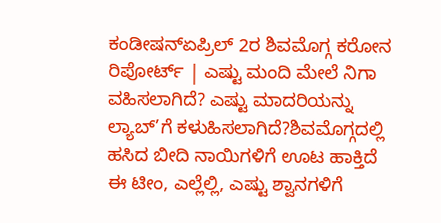ಕಂಡೀಷನ್ಏಪ್ರಿಲ್ 2ರ ಶಿವಮೊಗ್ಗ ಕರೋನ ರಿಪೋರ್ಟ್ | ಎಷ್ಟು ಮಂದಿ ಮೇಲೆ ನಿಗಾ ವಹಿಸಲಾಗಿದೆ? ಎಷ್ಟು ಮಾದರಿಯನ್ನು ಲ್ಯಾಬ್’ಗೆ ಕಳುಹಿಸಲಾಗಿದೆ?ಶಿವಮೊಗ್ಗದಲ್ಲಿ ಹಸಿದ ಬೀದಿ ನಾಯಿಗಳಿಗೆ ಊಟ ಹಾಕ್ತಿದೆ ಈ ಟೀಂ, ಎಲ್ಲೆಲ್ಲಿ, ಎಷ್ಟು ಶ್ವಾನಗಳಿಗೆ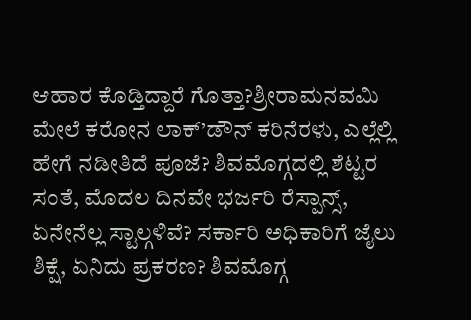ಆಹಾರ ಕೊಡ್ತಿದ್ದಾರೆ ಗೊತ್ತಾ?ಶ್ರೀರಾಮನವಮಿ ಮೇಲೆ ಕರೋನ ಲಾಕ್’ಡೌನ್ ಕರಿನೆರಳು, ಎಲ್ಲೆಲ್ಲಿ ಹೇಗೆ ನಡೀತಿದೆ ಪೂಜೆ? ಶಿವಮೊಗ್ಗದಲ್ಲಿ ಶೆಟ್ಟರ ಸಂತೆ, ಮೊದಲ ದಿನವೇ ಭರ್ಜರಿ ರೆಸ್ಪಾನ್ಸ್, ಏನೇನೆಲ್ಲ ಸ್ಟಾಲ್ಗಳಿವೆ? ಸರ್ಕಾರಿ ಅಧಿಕಾರಿಗೆ ಜೈಲು ಶಿಕ್ಷೆ, ಏನಿದು ಪ್ರಕರಣ? ಶಿವಮೊಗ್ಗ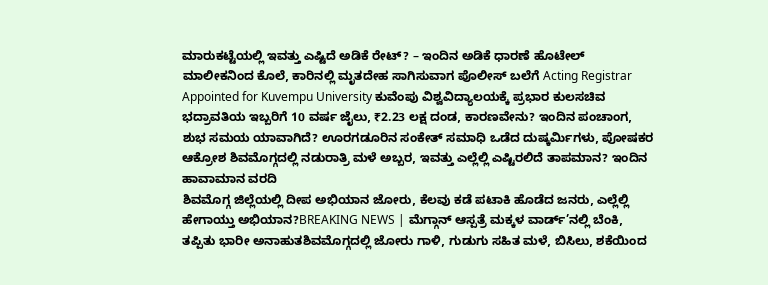ಮಾರುಕಟ್ಟೆಯಲ್ಲಿ ಇವತ್ತು ಎಷ್ಟಿದೆ ಅಡಿಕೆ ರೇಟ್? – ಇಂದಿನ ಅಡಿಕೆ ಧಾರಣೆ ಹೊಟೇಲ್ ಮಾಲೀಕನಿಂದ ಕೊಲೆ, ಕಾರಿನಲ್ಲಿ ಮೃತದೇಹ ಸಾಗಿಸುವಾಗ ಪೊಲೀಸ್ ಬಲೆಗೆ Acting Registrar Appointed for Kuvempu University ಕುವೆಂಪು ವಿಶ್ವವಿದ್ಯಾಲಯಕ್ಕೆ ಪ್ರಭಾರ ಕುಲಸಚಿವ ಭದ್ರಾವತಿಯ ಇಬ್ಬರಿಗೆ 10 ವರ್ಷ ಜೈಲು, ₹2.23 ಲಕ್ಷ ದಂಡ, ಕಾರಣವೇನು? ಇಂದಿನ ಪಂಚಾಂಗ, ಶುಭ ಸಮಯ ಯಾವಾಗಿದೆ? ಊರಗಡೂರಿನ ಸಂಕೇತ್ ಸಮಾಧಿ ಒಡೆದ ದುಷ್ಕರ್ಮಿಗಳು, ಪೋಷಕರ ಆಕ್ರೋಶ ಶಿವಮೊಗ್ಗದಲ್ಲಿ ನಡುರಾತ್ರಿ ಮಳೆ ಅಬ್ಬರ, ಇವತ್ತು ಎಲ್ಲೆಲ್ಲಿ ಎಷ್ಟಿರಲಿದೆ ತಾಪಮಾನ? ಇಂದಿನ ಹಾವಾಮಾನ ವರದಿ
ಶಿವಮೊಗ್ಗ ಜಿಲ್ಲೆಯಲ್ಲಿ ದೀಪ ಅಭಿಯಾನ ಜೋರು, ಕೆಲವು ಕಡೆ ಪಟಾಕಿ ಹೊಡೆದ ಜನರು, ಎಲ್ಲೆಲ್ಲಿ ಹೇಗಾಯ್ತು ಅಭಿಯಾನ?BREAKING NEWS | ಮೆಗ್ಗಾನ್ ಆಸ್ಪತ್ರೆ ಮಕ್ಕಳ ವಾರ್ಡ್’ನಲ್ಲಿ ಬೆಂಕಿ, ತಪ್ಪಿತು ಭಾರೀ ಅನಾಹುತಶಿವಮೊಗ್ಗದಲ್ಲಿ ಜೋರು ಗಾಳಿ, ಗುಡುಗು ಸಹಿತ ಮಳೆ, ಬಿಸಿಲು, ಶಕೆಯಿಂದ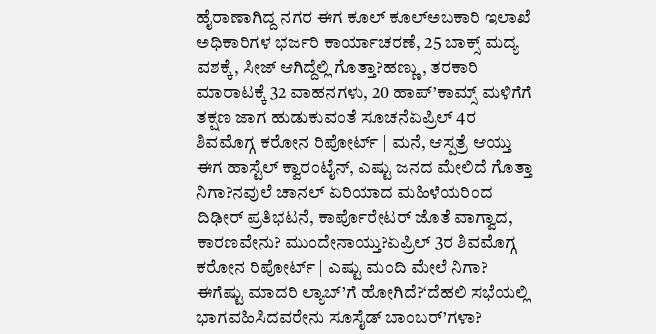ಹೈರಾಣಾಗಿದ್ದ ನಗರ ಈಗ ಕೂಲ್ ಕೂಲ್ಅಬಕಾರಿ ಇಲಾಖೆ ಅಧಿಕಾರಿಗಳ ಭರ್ಜರಿ ಕಾರ್ಯಾಚರಣೆ, 25 ಬಾಕ್ಸ್ ಮದ್ಯ ವಶಕ್ಕೆ, ಸೀಜ್ ಆಗಿದ್ದೆಲ್ಲಿ ಗೊತ್ತಾ?ಹಣ್ಣು, ತರಕಾರಿ ಮಾರಾಟಕ್ಕೆ 32 ವಾಹನಗಳು, 20 ಹಾಪ್’ಕಾಮ್ಸ್ ಮಳಿಗೆಗೆ ತಕ್ಷಣ ಜಾಗ ಹುಡುಕುವಂತೆ ಸೂಚನೆಏಪ್ರಿಲ್ 4ರ ಶಿವಮೊಗ್ಗ ಕರೋನ ರಿಪೋರ್ಟ್ | ಮನೆ, ಆಸ್ಪತ್ರೆ ಆಯ್ತು ಈಗ ಹಾಸ್ಟೆಲ್ ಕ್ವಾರಂಟೈನ್, ಎಷ್ಟು ಜನದ ಮೇಲಿದೆ ಗೊತ್ತಾ ನಿಗಾ?ನವುಲೆ ಚಾನಲ್ ಏರಿಯಾದ ಮಹಿಳೆಯರಿಂದ ದಿಢೀರ್ ಪ್ರತಿಭಟನೆ, ಕಾರ್ಪೊರೇಟರ್ ಜೊತೆ ವಾಗ್ವಾದ, ಕಾರಣವೇನು? ಮುಂದೇನಾಯ್ತು?ಏಪ್ರಿಲ್ 3ರ ಶಿವಮೊಗ್ಗ ಕರೋನ ರಿಪೋರ್ಟ್ | ಎಷ್ಟು ಮಂದಿ ಮೇಲೆ ನಿಗಾ? ಈಗೆಷ್ಟು ಮಾದರಿ ಲ್ಯಾಬ್’ಗೆ ಹೋಗಿದೆ?‘ದೆಹಲಿ ಸಭೆಯಲ್ಲಿ ಭಾಗವಹಿಸಿದವರೇನು ಸೂಸೈಡ್ ಬಾಂಬರ್’ಗಳಾ?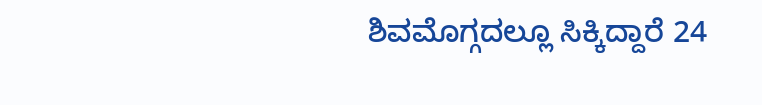ಶಿವಮೊಗ್ಗದಲ್ಲೂ ಸಿಕ್ಕಿದ್ದಾರೆ 24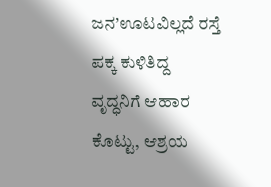ಜನ’ಊಟವಿಲ್ಲದೆ ರಸ್ತೆ ಪಕ್ಕ ಕುಳಿತಿದ್ದ ವೃದ್ಧನಿಗೆ ಆಹಾರ ಕೊಟ್ಟು, ಆಶ್ರಯ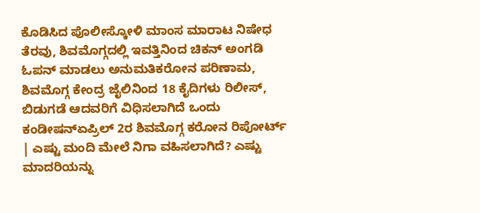ಕೊಡಿಸಿದ ಪೊಲೀಸ್ಕೋಳಿ ಮಾಂಸ ಮಾರಾಟ ನಿಷೇಧ ತೆರವು, ಶಿವಮೊಗ್ಗದಲ್ಲಿ ಇವತ್ತಿನಿಂದ ಚಿಕನ್ ಅಂಗಡಿ ಓಪನ್ ಮಾಡಲು ಅನುಮತಿಕರೋನ ಪರಿಣಾಮ, ಶಿವಮೊಗ್ಗ ಕೇಂದ್ರ ಜೈಲಿನಿಂದ 18 ಕೈದಿಗಳು ರಿಲೀಸ್, ಬಿಡುಗಡೆ ಆದವರಿಗೆ ವಿಧಿಸಲಾಗಿದೆ ಒಂದು ಕಂಡೀಷನ್ಏಪ್ರಿಲ್ 2ರ ಶಿವಮೊಗ್ಗ ಕರೋನ ರಿಪೋರ್ಟ್ | ಎಷ್ಟು ಮಂದಿ ಮೇಲೆ ನಿಗಾ ವಹಿಸಲಾಗಿದೆ? ಎಷ್ಟು ಮಾದರಿಯನ್ನು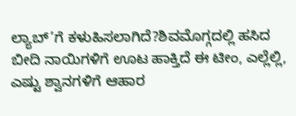ಲ್ಯಾಬ್’ಗೆ ಕಳುಹಿಸಲಾಗಿದೆ?ಶಿವಮೊಗ್ಗದಲ್ಲಿ ಹಸಿದ ಬೀದಿ ನಾಯಿಗಳಿಗೆ ಊಟ ಹಾಕ್ತಿದೆ ಈ ಟೀಂ, ಎಲ್ಲೆಲ್ಲಿ, ಎಷ್ಟು ಶ್ವಾನಗಳಿಗೆ ಆಹಾರ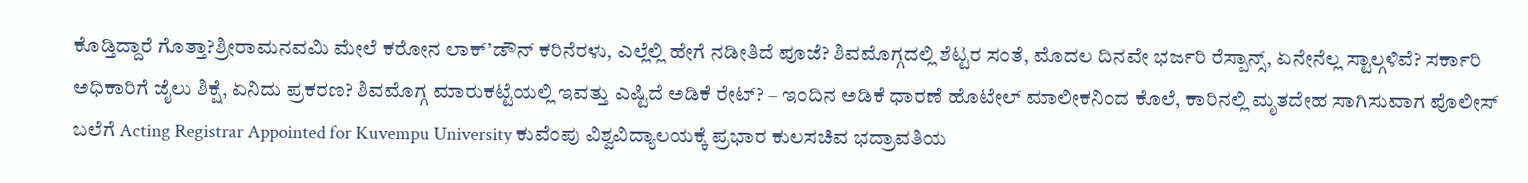ಕೊಡ್ತಿದ್ದಾರೆ ಗೊತ್ತಾ?ಶ್ರೀರಾಮನವಮಿ ಮೇಲೆ ಕರೋನ ಲಾಕ್’ಡೌನ್ ಕರಿನೆರಳು, ಎಲ್ಲೆಲ್ಲಿ ಹೇಗೆ ನಡೀತಿದೆ ಪೂಜೆ? ಶಿವಮೊಗ್ಗದಲ್ಲಿ ಶೆಟ್ಟರ ಸಂತೆ, ಮೊದಲ ದಿನವೇ ಭರ್ಜರಿ ರೆಸ್ಪಾನ್ಸ್, ಏನೇನೆಲ್ಲ ಸ್ಟಾಲ್ಗಳಿವೆ? ಸರ್ಕಾರಿ ಅಧಿಕಾರಿಗೆ ಜೈಲು ಶಿಕ್ಷೆ, ಏನಿದು ಪ್ರಕರಣ? ಶಿವಮೊಗ್ಗ ಮಾರುಕಟ್ಟೆಯಲ್ಲಿ ಇವತ್ತು ಎಷ್ಟಿದೆ ಅಡಿಕೆ ರೇಟ್? – ಇಂದಿನ ಅಡಿಕೆ ಧಾರಣೆ ಹೊಟೇಲ್ ಮಾಲೀಕನಿಂದ ಕೊಲೆ, ಕಾರಿನಲ್ಲಿ ಮೃತದೇಹ ಸಾಗಿಸುವಾಗ ಪೊಲೀಸ್ ಬಲೆಗೆ Acting Registrar Appointed for Kuvempu University ಕುವೆಂಪು ವಿಶ್ವವಿದ್ಯಾಲಯಕ್ಕೆ ಪ್ರಭಾರ ಕುಲಸಚಿವ ಭದ್ರಾವತಿಯ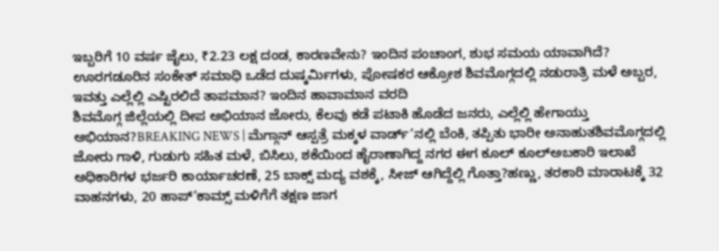ಇಬ್ಬರಿಗೆ 10 ವರ್ಷ ಜೈಲು, ₹2.23 ಲಕ್ಷ ದಂಡ, ಕಾರಣವೇನು? ಇಂದಿನ ಪಂಚಾಂಗ, ಶುಭ ಸಮಯ ಯಾವಾಗಿದೆ? ಊರಗಡೂರಿನ ಸಂಕೇತ್ ಸಮಾಧಿ ಒಡೆದ ದುಷ್ಕರ್ಮಿಗಳು, ಪೋಷಕರ ಆಕ್ರೋಶ ಶಿವಮೊಗ್ಗದಲ್ಲಿ ನಡುರಾತ್ರಿ ಮಳೆ ಅಬ್ಬರ, ಇವತ್ತು ಎಲ್ಲೆಲ್ಲಿ ಎಷ್ಟಿರಲಿದೆ ತಾಪಮಾನ? ಇಂದಿನ ಹಾವಾಮಾನ ವರದಿ
ಶಿವಮೊಗ್ಗ ಜಿಲ್ಲೆಯಲ್ಲಿ ದೀಪ ಅಭಿಯಾನ ಜೋರು, ಕೆಲವು ಕಡೆ ಪಟಾಕಿ ಹೊಡೆದ ಜನರು, ಎಲ್ಲೆಲ್ಲಿ ಹೇಗಾಯ್ತು ಅಭಿಯಾನ?BREAKING NEWS | ಮೆಗ್ಗಾನ್ ಆಸ್ಪತ್ರೆ ಮಕ್ಕಳ ವಾರ್ಡ್’ನಲ್ಲಿ ಬೆಂಕಿ, ತಪ್ಪಿತು ಭಾರೀ ಅನಾಹುತಶಿವಮೊಗ್ಗದಲ್ಲಿ ಜೋರು ಗಾಳಿ, ಗುಡುಗು ಸಹಿತ ಮಳೆ, ಬಿಸಿಲು, ಶಕೆಯಿಂದ ಹೈರಾಣಾಗಿದ್ದ ನಗರ ಈಗ ಕೂಲ್ ಕೂಲ್ಅಬಕಾರಿ ಇಲಾಖೆ ಅಧಿಕಾರಿಗಳ ಭರ್ಜರಿ ಕಾರ್ಯಾಚರಣೆ, 25 ಬಾಕ್ಸ್ ಮದ್ಯ ವಶಕ್ಕೆ, ಸೀಜ್ ಆಗಿದ್ದೆಲ್ಲಿ ಗೊತ್ತಾ?ಹಣ್ಣು, ತರಕಾರಿ ಮಾರಾಟಕ್ಕೆ 32 ವಾಹನಗಳು, 20 ಹಾಪ್’ಕಾಮ್ಸ್ ಮಳಿಗೆಗೆ ತಕ್ಷಣ ಜಾಗ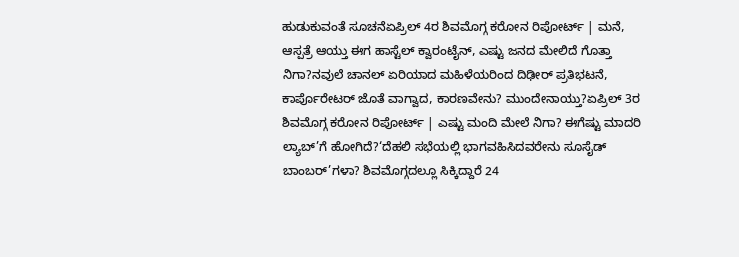ಹುಡುಕುವಂತೆ ಸೂಚನೆಏಪ್ರಿಲ್ 4ರ ಶಿವಮೊಗ್ಗ ಕರೋನ ರಿಪೋರ್ಟ್ | ಮನೆ, ಆಸ್ಪತ್ರೆ ಆಯ್ತು ಈಗ ಹಾಸ್ಟೆಲ್ ಕ್ವಾರಂಟೈನ್, ಎಷ್ಟು ಜನದ ಮೇಲಿದೆ ಗೊತ್ತಾ ನಿಗಾ?ನವುಲೆ ಚಾನಲ್ ಏರಿಯಾದ ಮಹಿಳೆಯರಿಂದ ದಿಢೀರ್ ಪ್ರತಿಭಟನೆ, ಕಾರ್ಪೊರೇಟರ್ ಜೊತೆ ವಾಗ್ವಾದ, ಕಾರಣವೇನು? ಮುಂದೇನಾಯ್ತು?ಏಪ್ರಿಲ್ 3ರ ಶಿವಮೊಗ್ಗ ಕರೋನ ರಿಪೋರ್ಟ್ | ಎಷ್ಟು ಮಂದಿ ಮೇಲೆ ನಿಗಾ? ಈಗೆಷ್ಟು ಮಾದರಿ ಲ್ಯಾಬ್’ಗೆ ಹೋಗಿದೆ?‘ದೆಹಲಿ ಸಭೆಯಲ್ಲಿ ಭಾಗವಹಿಸಿದವರೇನು ಸೂಸೈಡ್ ಬಾಂಬರ್’ಗಳಾ? ಶಿವಮೊಗ್ಗದಲ್ಲೂ ಸಿಕ್ಕಿದ್ದಾರೆ 24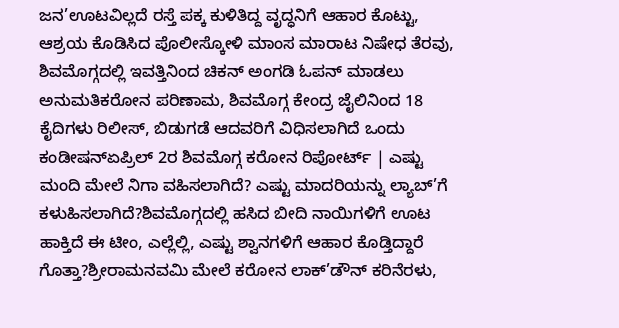ಜನ’ಊಟವಿಲ್ಲದೆ ರಸ್ತೆ ಪಕ್ಕ ಕುಳಿತಿದ್ದ ವೃದ್ಧನಿಗೆ ಆಹಾರ ಕೊಟ್ಟು, ಆಶ್ರಯ ಕೊಡಿಸಿದ ಪೊಲೀಸ್ಕೋಳಿ ಮಾಂಸ ಮಾರಾಟ ನಿಷೇಧ ತೆರವು, ಶಿವಮೊಗ್ಗದಲ್ಲಿ ಇವತ್ತಿನಿಂದ ಚಿಕನ್ ಅಂಗಡಿ ಓಪನ್ ಮಾಡಲು ಅನುಮತಿಕರೋನ ಪರಿಣಾಮ, ಶಿವಮೊಗ್ಗ ಕೇಂದ್ರ ಜೈಲಿನಿಂದ 18 ಕೈದಿಗಳು ರಿಲೀಸ್, ಬಿಡುಗಡೆ ಆದವರಿಗೆ ವಿಧಿಸಲಾಗಿದೆ ಒಂದು ಕಂಡೀಷನ್ಏಪ್ರಿಲ್ 2ರ ಶಿವಮೊಗ್ಗ ಕರೋನ ರಿಪೋರ್ಟ್ | ಎಷ್ಟು ಮಂದಿ ಮೇಲೆ ನಿಗಾ ವಹಿಸಲಾಗಿದೆ? ಎಷ್ಟು ಮಾದರಿಯನ್ನು ಲ್ಯಾಬ್’ಗೆ ಕಳುಹಿಸಲಾಗಿದೆ?ಶಿವಮೊಗ್ಗದಲ್ಲಿ ಹಸಿದ ಬೀದಿ ನಾಯಿಗಳಿಗೆ ಊಟ ಹಾಕ್ತಿದೆ ಈ ಟೀಂ, ಎಲ್ಲೆಲ್ಲಿ, ಎಷ್ಟು ಶ್ವಾನಗಳಿಗೆ ಆಹಾರ ಕೊಡ್ತಿದ್ದಾರೆ ಗೊತ್ತಾ?ಶ್ರೀರಾಮನವಮಿ ಮೇಲೆ ಕರೋನ ಲಾಕ್’ಡೌನ್ ಕರಿನೆರಳು,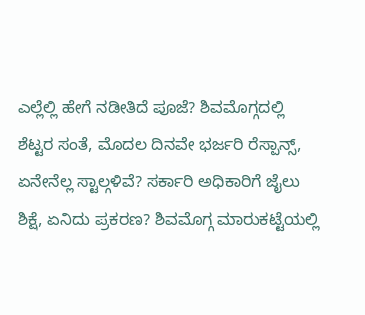ಎಲ್ಲೆಲ್ಲಿ ಹೇಗೆ ನಡೀತಿದೆ ಪೂಜೆ? ಶಿವಮೊಗ್ಗದಲ್ಲಿ ಶೆಟ್ಟರ ಸಂತೆ, ಮೊದಲ ದಿನವೇ ಭರ್ಜರಿ ರೆಸ್ಪಾನ್ಸ್, ಏನೇನೆಲ್ಲ ಸ್ಟಾಲ್ಗಳಿವೆ? ಸರ್ಕಾರಿ ಅಧಿಕಾರಿಗೆ ಜೈಲು ಶಿಕ್ಷೆ, ಏನಿದು ಪ್ರಕರಣ? ಶಿವಮೊಗ್ಗ ಮಾರುಕಟ್ಟೆಯಲ್ಲಿ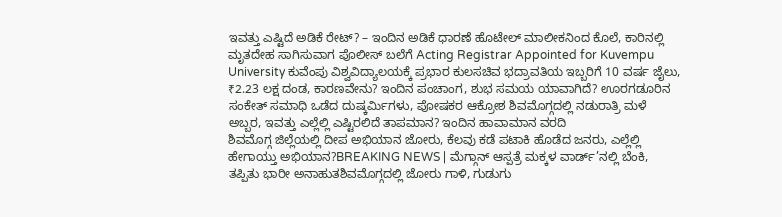ಇವತ್ತು ಎಷ್ಟಿದೆ ಅಡಿಕೆ ರೇಟ್? – ಇಂದಿನ ಅಡಿಕೆ ಧಾರಣೆ ಹೊಟೇಲ್ ಮಾಲೀಕನಿಂದ ಕೊಲೆ, ಕಾರಿನಲ್ಲಿ ಮೃತದೇಹ ಸಾಗಿಸುವಾಗ ಪೊಲೀಸ್ ಬಲೆಗೆ Acting Registrar Appointed for Kuvempu University ಕುವೆಂಪು ವಿಶ್ವವಿದ್ಯಾಲಯಕ್ಕೆ ಪ್ರಭಾರ ಕುಲಸಚಿವ ಭದ್ರಾವತಿಯ ಇಬ್ಬರಿಗೆ 10 ವರ್ಷ ಜೈಲು, ₹2.23 ಲಕ್ಷ ದಂಡ, ಕಾರಣವೇನು? ಇಂದಿನ ಪಂಚಾಂಗ, ಶುಭ ಸಮಯ ಯಾವಾಗಿದೆ? ಊರಗಡೂರಿನ ಸಂಕೇತ್ ಸಮಾಧಿ ಒಡೆದ ದುಷ್ಕರ್ಮಿಗಳು, ಪೋಷಕರ ಆಕ್ರೋಶ ಶಿವಮೊಗ್ಗದಲ್ಲಿ ನಡುರಾತ್ರಿ ಮಳೆ ಅಬ್ಬರ, ಇವತ್ತು ಎಲ್ಲೆಲ್ಲಿ ಎಷ್ಟಿರಲಿದೆ ತಾಪಮಾನ? ಇಂದಿನ ಹಾವಾಮಾನ ವರದಿ
ಶಿವಮೊಗ್ಗ ಜಿಲ್ಲೆಯಲ್ಲಿ ದೀಪ ಅಭಿಯಾನ ಜೋರು, ಕೆಲವು ಕಡೆ ಪಟಾಕಿ ಹೊಡೆದ ಜನರು, ಎಲ್ಲೆಲ್ಲಿ ಹೇಗಾಯ್ತು ಅಭಿಯಾನ?BREAKING NEWS | ಮೆಗ್ಗಾನ್ ಆಸ್ಪತ್ರೆ ಮಕ್ಕಳ ವಾರ್ಡ್’ನಲ್ಲಿ ಬೆಂಕಿ, ತಪ್ಪಿತು ಭಾರೀ ಅನಾಹುತಶಿವಮೊಗ್ಗದಲ್ಲಿ ಜೋರು ಗಾಳಿ, ಗುಡುಗು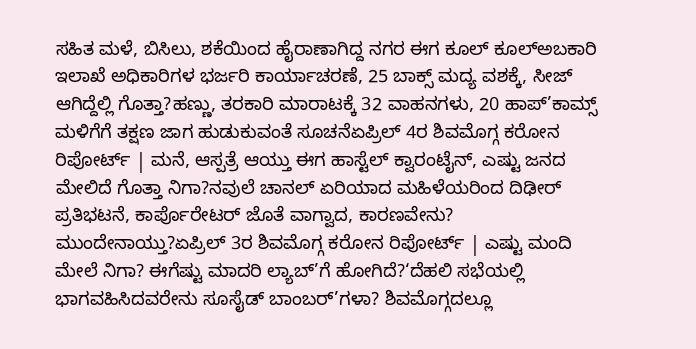ಸಹಿತ ಮಳೆ, ಬಿಸಿಲು, ಶಕೆಯಿಂದ ಹೈರಾಣಾಗಿದ್ದ ನಗರ ಈಗ ಕೂಲ್ ಕೂಲ್ಅಬಕಾರಿ ಇಲಾಖೆ ಅಧಿಕಾರಿಗಳ ಭರ್ಜರಿ ಕಾರ್ಯಾಚರಣೆ, 25 ಬಾಕ್ಸ್ ಮದ್ಯ ವಶಕ್ಕೆ, ಸೀಜ್ ಆಗಿದ್ದೆಲ್ಲಿ ಗೊತ್ತಾ?ಹಣ್ಣು, ತರಕಾರಿ ಮಾರಾಟಕ್ಕೆ 32 ವಾಹನಗಳು, 20 ಹಾಪ್’ಕಾಮ್ಸ್ ಮಳಿಗೆಗೆ ತಕ್ಷಣ ಜಾಗ ಹುಡುಕುವಂತೆ ಸೂಚನೆಏಪ್ರಿಲ್ 4ರ ಶಿವಮೊಗ್ಗ ಕರೋನ ರಿಪೋರ್ಟ್ | ಮನೆ, ಆಸ್ಪತ್ರೆ ಆಯ್ತು ಈಗ ಹಾಸ್ಟೆಲ್ ಕ್ವಾರಂಟೈನ್, ಎಷ್ಟು ಜನದ ಮೇಲಿದೆ ಗೊತ್ತಾ ನಿಗಾ?ನವುಲೆ ಚಾನಲ್ ಏರಿಯಾದ ಮಹಿಳೆಯರಿಂದ ದಿಢೀರ್ ಪ್ರತಿಭಟನೆ, ಕಾರ್ಪೊರೇಟರ್ ಜೊತೆ ವಾಗ್ವಾದ, ಕಾರಣವೇನು? ಮುಂದೇನಾಯ್ತು?ಏಪ್ರಿಲ್ 3ರ ಶಿವಮೊಗ್ಗ ಕರೋನ ರಿಪೋರ್ಟ್ | ಎಷ್ಟು ಮಂದಿ ಮೇಲೆ ನಿಗಾ? ಈಗೆಷ್ಟು ಮಾದರಿ ಲ್ಯಾಬ್’ಗೆ ಹೋಗಿದೆ?‘ದೆಹಲಿ ಸಭೆಯಲ್ಲಿ ಭಾಗವಹಿಸಿದವರೇನು ಸೂಸೈಡ್ ಬಾಂಬರ್’ಗಳಾ? ಶಿವಮೊಗ್ಗದಲ್ಲೂ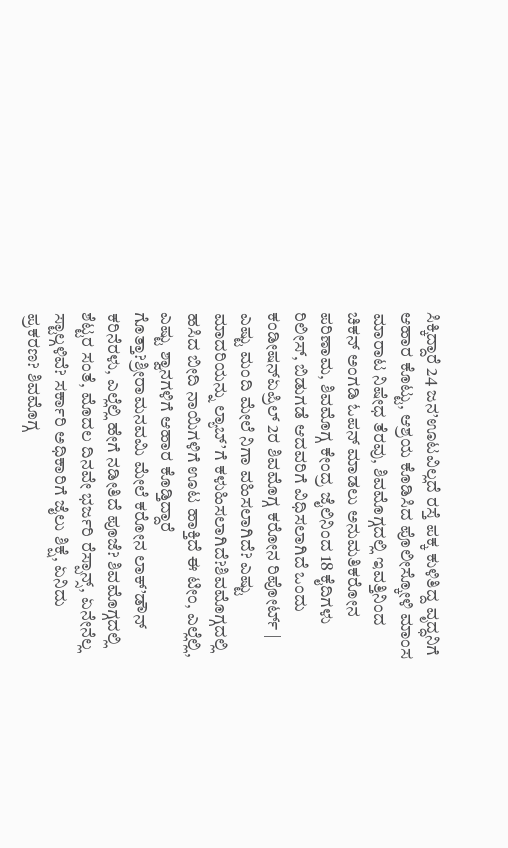ಸಿಕ್ಕಿದ್ದಾರೆ 24 ಜನ’ಊಟವಿಲ್ಲದೆ ರಸ್ತೆ ಪಕ್ಕ ಕುಳಿತಿದ್ದ ವೃದ್ಧನಿಗೆ ಆಹಾರ ಕೊಟ್ಟು, ಆಶ್ರಯ ಕೊಡಿಸಿದ ಪೊಲೀಸ್ಕೋಳಿ ಮಾಂಸ ಮಾರಾಟ ನಿಷೇಧ ತೆರವು, ಶಿವಮೊಗ್ಗದಲ್ಲಿ ಇವತ್ತಿನಿಂದ ಚಿಕನ್ ಅಂಗಡಿ ಓಪನ್ ಮಾಡಲು ಅನುಮತಿಕರೋನ ಪರಿಣಾಮ, ಶಿವಮೊಗ್ಗ ಕೇಂದ್ರ ಜೈಲಿನಿಂದ 18 ಕೈದಿಗಳು ರಿಲೀಸ್, ಬಿಡುಗಡೆ ಆದವರಿಗೆ ವಿಧಿಸಲಾಗಿದೆ ಒಂದು ಕಂಡೀಷನ್ಏಪ್ರಿಲ್ 2ರ ಶಿವಮೊಗ್ಗ ಕರೋನ ರಿಪೋರ್ಟ್ | ಎಷ್ಟು ಮಂದಿ ಮೇಲೆ ನಿಗಾ ವಹಿಸಲಾಗಿದೆ? ಎಷ್ಟು ಮಾದರಿಯನ್ನು ಲ್ಯಾಬ್’ಗೆ ಕಳುಹಿಸಲಾಗಿದೆ?ಶಿವಮೊಗ್ಗದಲ್ಲಿ ಹಸಿದ ಬೀದಿ ನಾಯಿಗಳಿಗೆ ಊಟ ಹಾಕ್ತಿದೆ ಈ ಟೀಂ, ಎಲ್ಲೆಲ್ಲಿ, ಎಷ್ಟು ಶ್ವಾನಗಳಿಗೆ ಆಹಾರ ಕೊಡ್ತಿದ್ದಾರೆ ಗೊತ್ತಾ?ಶ್ರೀರಾಮನವಮಿ ಮೇಲೆ ಕರೋನ ಲಾಕ್’ಡೌನ್ ಕರಿನೆರಳು, ಎಲ್ಲೆಲ್ಲಿ ಹೇಗೆ ನಡೀತಿದೆ ಪೂಜೆ? ಶಿವಮೊಗ್ಗದಲ್ಲಿ ಶೆಟ್ಟರ ಸಂತೆ, ಮೊದಲ ದಿನವೇ ಭರ್ಜರಿ ರೆಸ್ಪಾನ್ಸ್, ಏನೇನೆಲ್ಲ ಸ್ಟಾಲ್ಗಳಿವೆ? ಸರ್ಕಾರಿ ಅಧಿಕಾರಿಗೆ ಜೈಲು ಶಿಕ್ಷೆ, ಏನಿದು ಪ್ರಕರಣ? ಶಿವಮೊಗ್ಗ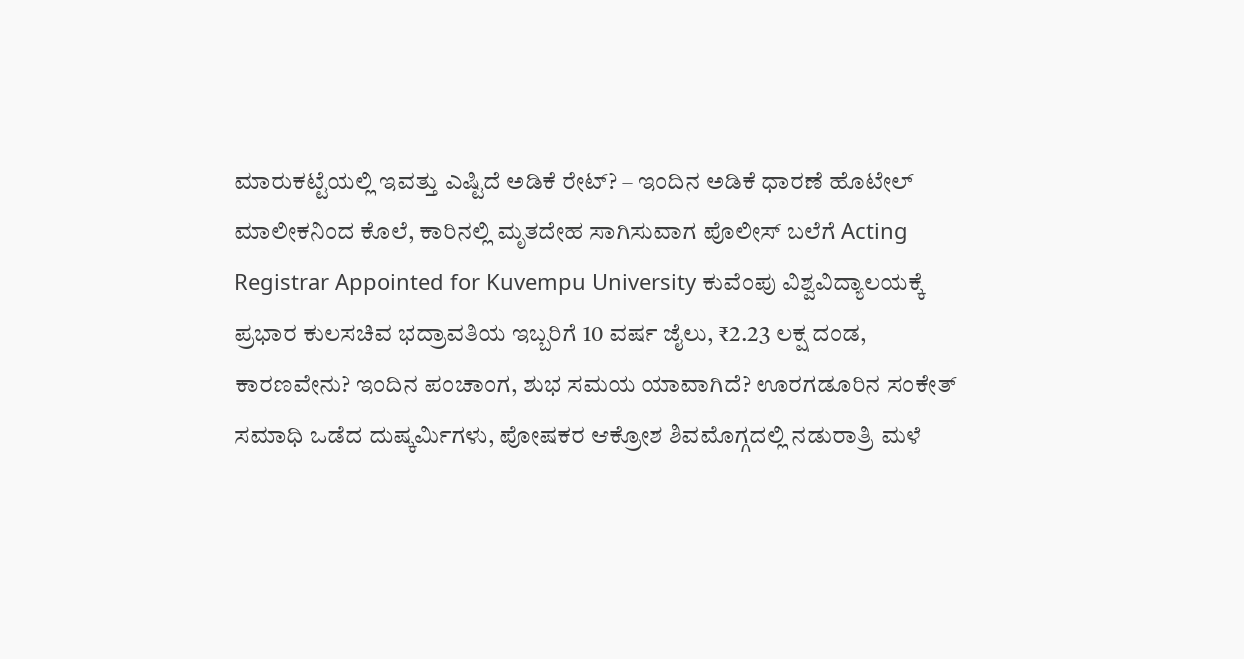ಮಾರುಕಟ್ಟೆಯಲ್ಲಿ ಇವತ್ತು ಎಷ್ಟಿದೆ ಅಡಿಕೆ ರೇಟ್? – ಇಂದಿನ ಅಡಿಕೆ ಧಾರಣೆ ಹೊಟೇಲ್ ಮಾಲೀಕನಿಂದ ಕೊಲೆ, ಕಾರಿನಲ್ಲಿ ಮೃತದೇಹ ಸಾಗಿಸುವಾಗ ಪೊಲೀಸ್ ಬಲೆಗೆ Acting Registrar Appointed for Kuvempu University ಕುವೆಂಪು ವಿಶ್ವವಿದ್ಯಾಲಯಕ್ಕೆ ಪ್ರಭಾರ ಕುಲಸಚಿವ ಭದ್ರಾವತಿಯ ಇಬ್ಬರಿಗೆ 10 ವರ್ಷ ಜೈಲು, ₹2.23 ಲಕ್ಷ ದಂಡ, ಕಾರಣವೇನು? ಇಂದಿನ ಪಂಚಾಂಗ, ಶುಭ ಸಮಯ ಯಾವಾಗಿದೆ? ಊರಗಡೂರಿನ ಸಂಕೇತ್ ಸಮಾಧಿ ಒಡೆದ ದುಷ್ಕರ್ಮಿಗಳು, ಪೋಷಕರ ಆಕ್ರೋಶ ಶಿವಮೊಗ್ಗದಲ್ಲಿ ನಡುರಾತ್ರಿ ಮಳೆ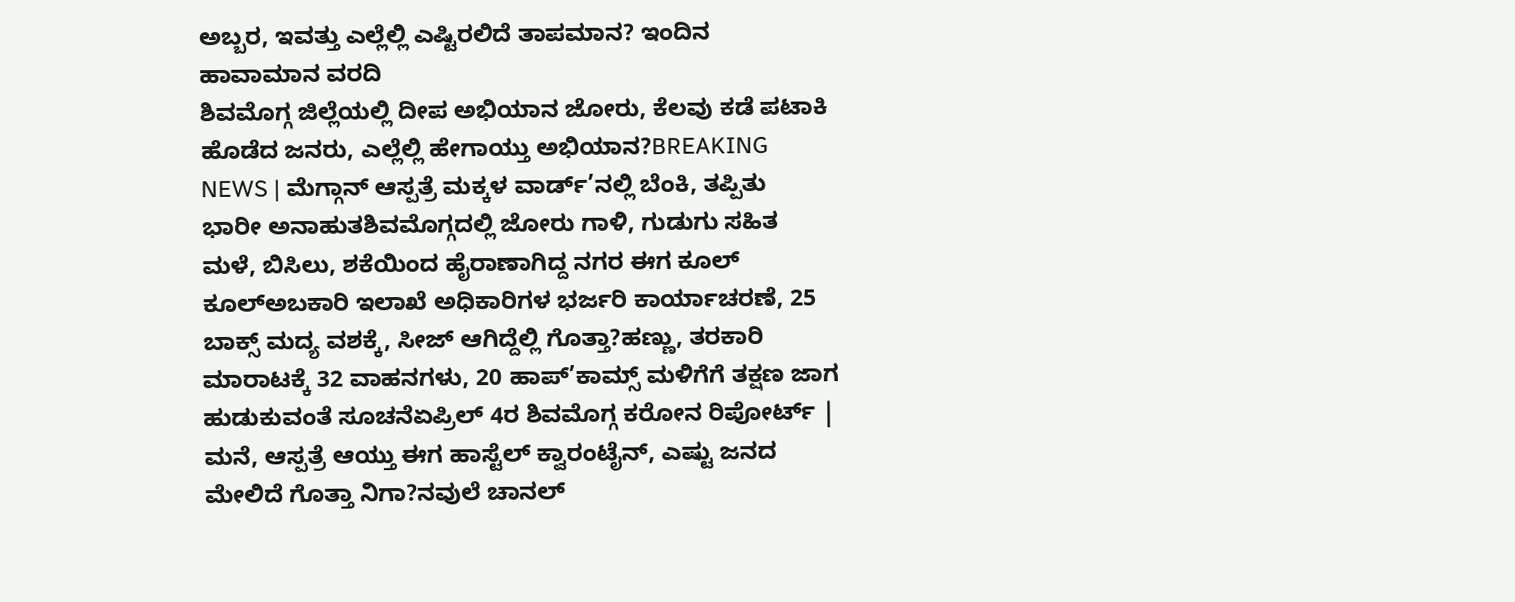ಅಬ್ಬರ, ಇವತ್ತು ಎಲ್ಲೆಲ್ಲಿ ಎಷ್ಟಿರಲಿದೆ ತಾಪಮಾನ? ಇಂದಿನ ಹಾವಾಮಾನ ವರದಿ
ಶಿವಮೊಗ್ಗ ಜಿಲ್ಲೆಯಲ್ಲಿ ದೀಪ ಅಭಿಯಾನ ಜೋರು, ಕೆಲವು ಕಡೆ ಪಟಾಕಿ ಹೊಡೆದ ಜನರು, ಎಲ್ಲೆಲ್ಲಿ ಹೇಗಾಯ್ತು ಅಭಿಯಾನ?BREAKING NEWS | ಮೆಗ್ಗಾನ್ ಆಸ್ಪತ್ರೆ ಮಕ್ಕಳ ವಾರ್ಡ್’ನಲ್ಲಿ ಬೆಂಕಿ, ತಪ್ಪಿತು ಭಾರೀ ಅನಾಹುತಶಿವಮೊಗ್ಗದಲ್ಲಿ ಜೋರು ಗಾಳಿ, ಗುಡುಗು ಸಹಿತ ಮಳೆ, ಬಿಸಿಲು, ಶಕೆಯಿಂದ ಹೈರಾಣಾಗಿದ್ದ ನಗರ ಈಗ ಕೂಲ್ ಕೂಲ್ಅಬಕಾರಿ ಇಲಾಖೆ ಅಧಿಕಾರಿಗಳ ಭರ್ಜರಿ ಕಾರ್ಯಾಚರಣೆ, 25 ಬಾಕ್ಸ್ ಮದ್ಯ ವಶಕ್ಕೆ, ಸೀಜ್ ಆಗಿದ್ದೆಲ್ಲಿ ಗೊತ್ತಾ?ಹಣ್ಣು, ತರಕಾರಿ ಮಾರಾಟಕ್ಕೆ 32 ವಾಹನಗಳು, 20 ಹಾಪ್’ಕಾಮ್ಸ್ ಮಳಿಗೆಗೆ ತಕ್ಷಣ ಜಾಗ ಹುಡುಕುವಂತೆ ಸೂಚನೆಏಪ್ರಿಲ್ 4ರ ಶಿವಮೊಗ್ಗ ಕರೋನ ರಿಪೋರ್ಟ್ | ಮನೆ, ಆಸ್ಪತ್ರೆ ಆಯ್ತು ಈಗ ಹಾಸ್ಟೆಲ್ ಕ್ವಾರಂಟೈನ್, ಎಷ್ಟು ಜನದ ಮೇಲಿದೆ ಗೊತ್ತಾ ನಿಗಾ?ನವುಲೆ ಚಾನಲ್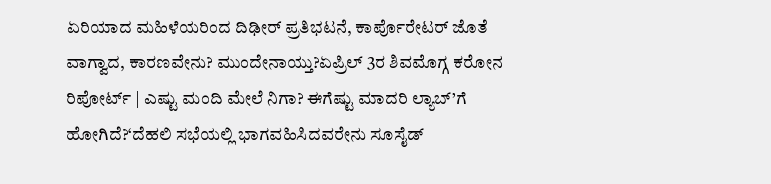ಏರಿಯಾದ ಮಹಿಳೆಯರಿಂದ ದಿಢೀರ್ ಪ್ರತಿಭಟನೆ, ಕಾರ್ಪೊರೇಟರ್ ಜೊತೆ ವಾಗ್ವಾದ, ಕಾರಣವೇನು? ಮುಂದೇನಾಯ್ತು?ಏಪ್ರಿಲ್ 3ರ ಶಿವಮೊಗ್ಗ ಕರೋನ ರಿಪೋರ್ಟ್ | ಎಷ್ಟು ಮಂದಿ ಮೇಲೆ ನಿಗಾ? ಈಗೆಷ್ಟು ಮಾದರಿ ಲ್ಯಾಬ್’ಗೆ ಹೋಗಿದೆ?‘ದೆಹಲಿ ಸಭೆಯಲ್ಲಿ ಭಾಗವಹಿಸಿದವರೇನು ಸೂಸೈಡ್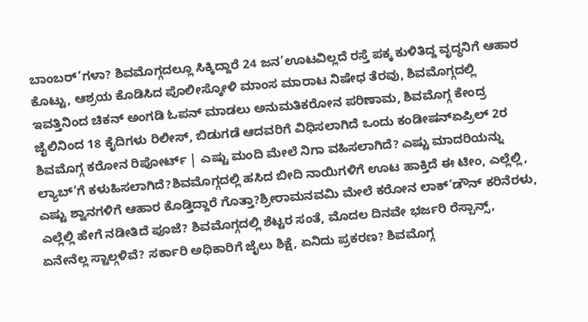ಬಾಂಬರ್’ಗಳಾ? ಶಿವಮೊಗ್ಗದಲ್ಲೂ ಸಿಕ್ಕಿದ್ದಾರೆ 24 ಜನ’ಊಟವಿಲ್ಲದೆ ರಸ್ತೆ ಪಕ್ಕ ಕುಳಿತಿದ್ದ ವೃದ್ಧನಿಗೆ ಆಹಾರ ಕೊಟ್ಟು, ಆಶ್ರಯ ಕೊಡಿಸಿದ ಪೊಲೀಸ್ಕೋಳಿ ಮಾಂಸ ಮಾರಾಟ ನಿಷೇಧ ತೆರವು, ಶಿವಮೊಗ್ಗದಲ್ಲಿ ಇವತ್ತಿನಿಂದ ಚಿಕನ್ ಅಂಗಡಿ ಓಪನ್ ಮಾಡಲು ಅನುಮತಿಕರೋನ ಪರಿಣಾಮ, ಶಿವಮೊಗ್ಗ ಕೇಂದ್ರ ಜೈಲಿನಿಂದ 18 ಕೈದಿಗಳು ರಿಲೀಸ್, ಬಿಡುಗಡೆ ಆದವರಿಗೆ ವಿಧಿಸಲಾಗಿದೆ ಒಂದು ಕಂಡೀಷನ್ಏಪ್ರಿಲ್ 2ರ ಶಿವಮೊಗ್ಗ ಕರೋನ ರಿಪೋರ್ಟ್ | ಎಷ್ಟು ಮಂದಿ ಮೇಲೆ ನಿಗಾ ವಹಿಸಲಾಗಿದೆ? ಎಷ್ಟು ಮಾದರಿಯನ್ನು ಲ್ಯಾಬ್’ಗೆ ಕಳುಹಿಸಲಾಗಿದೆ?ಶಿವಮೊಗ್ಗದಲ್ಲಿ ಹಸಿದ ಬೀದಿ ನಾಯಿಗಳಿಗೆ ಊಟ ಹಾಕ್ತಿದೆ ಈ ಟೀಂ, ಎಲ್ಲೆಲ್ಲಿ, ಎಷ್ಟು ಶ್ವಾನಗಳಿಗೆ ಆಹಾರ ಕೊಡ್ತಿದ್ದಾರೆ ಗೊತ್ತಾ?ಶ್ರೀರಾಮನವಮಿ ಮೇಲೆ ಕರೋನ ಲಾಕ್’ಡೌನ್ ಕರಿನೆರಳು, ಎಲ್ಲೆಲ್ಲಿ ಹೇಗೆ ನಡೀತಿದೆ ಪೂಜೆ? ಶಿವಮೊಗ್ಗದಲ್ಲಿ ಶೆಟ್ಟರ ಸಂತೆ, ಮೊದಲ ದಿನವೇ ಭರ್ಜರಿ ರೆಸ್ಪಾನ್ಸ್, ಏನೇನೆಲ್ಲ ಸ್ಟಾಲ್ಗಳಿವೆ? ಸರ್ಕಾರಿ ಅಧಿಕಾರಿಗೆ ಜೈಲು ಶಿಕ್ಷೆ, ಏನಿದು ಪ್ರಕರಣ? ಶಿವಮೊಗ್ಗ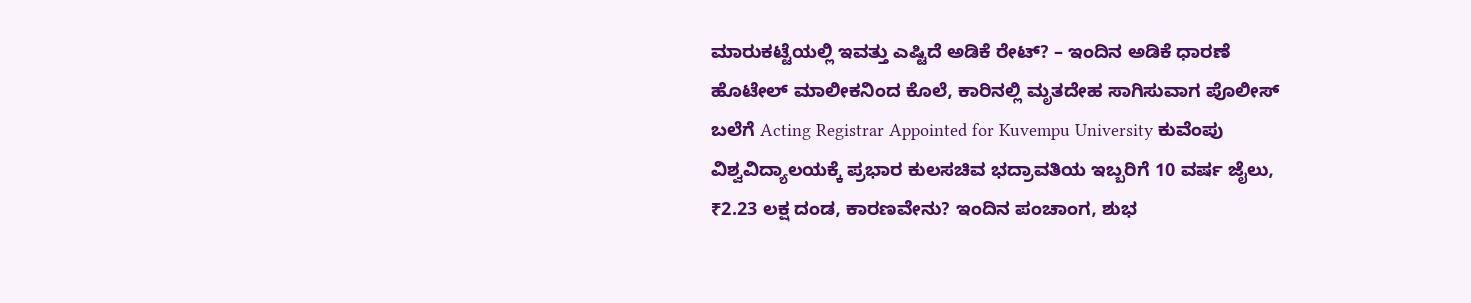ಮಾರುಕಟ್ಟೆಯಲ್ಲಿ ಇವತ್ತು ಎಷ್ಟಿದೆ ಅಡಿಕೆ ರೇಟ್? – ಇಂದಿನ ಅಡಿಕೆ ಧಾರಣೆ ಹೊಟೇಲ್ ಮಾಲೀಕನಿಂದ ಕೊಲೆ, ಕಾರಿನಲ್ಲಿ ಮೃತದೇಹ ಸಾಗಿಸುವಾಗ ಪೊಲೀಸ್ ಬಲೆಗೆ Acting Registrar Appointed for Kuvempu University ಕುವೆಂಪು ವಿಶ್ವವಿದ್ಯಾಲಯಕ್ಕೆ ಪ್ರಭಾರ ಕುಲಸಚಿವ ಭದ್ರಾವತಿಯ ಇಬ್ಬರಿಗೆ 10 ವರ್ಷ ಜೈಲು, ₹2.23 ಲಕ್ಷ ದಂಡ, ಕಾರಣವೇನು? ಇಂದಿನ ಪಂಚಾಂಗ, ಶುಭ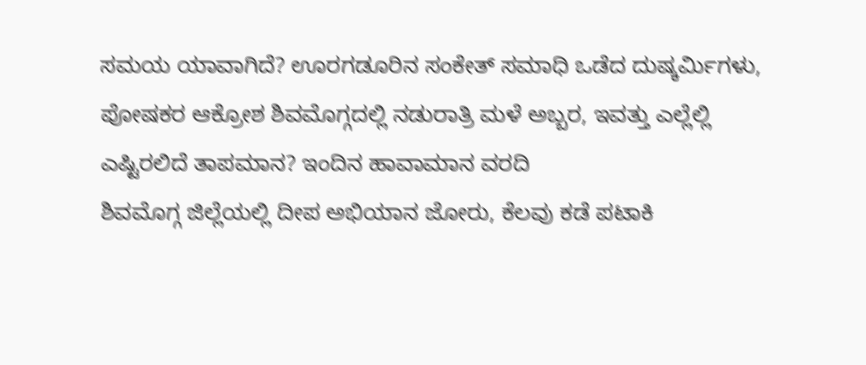ಸಮಯ ಯಾವಾಗಿದೆ? ಊರಗಡೂರಿನ ಸಂಕೇತ್ ಸಮಾಧಿ ಒಡೆದ ದುಷ್ಕರ್ಮಿಗಳು, ಪೋಷಕರ ಆಕ್ರೋಶ ಶಿವಮೊಗ್ಗದಲ್ಲಿ ನಡುರಾತ್ರಿ ಮಳೆ ಅಬ್ಬರ, ಇವತ್ತು ಎಲ್ಲೆಲ್ಲಿ ಎಷ್ಟಿರಲಿದೆ ತಾಪಮಾನ? ಇಂದಿನ ಹಾವಾಮಾನ ವರದಿ
ಶಿವಮೊಗ್ಗ ಜಿಲ್ಲೆಯಲ್ಲಿ ದೀಪ ಅಭಿಯಾನ ಜೋರು, ಕೆಲವು ಕಡೆ ಪಟಾಕಿ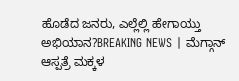ಹೊಡೆದ ಜನರು, ಎಲ್ಲೆಲ್ಲಿ ಹೇಗಾಯ್ತು ಅಭಿಯಾನ?BREAKING NEWS | ಮೆಗ್ಗಾನ್ ಆಸ್ಪತ್ರೆ ಮಕ್ಕಳ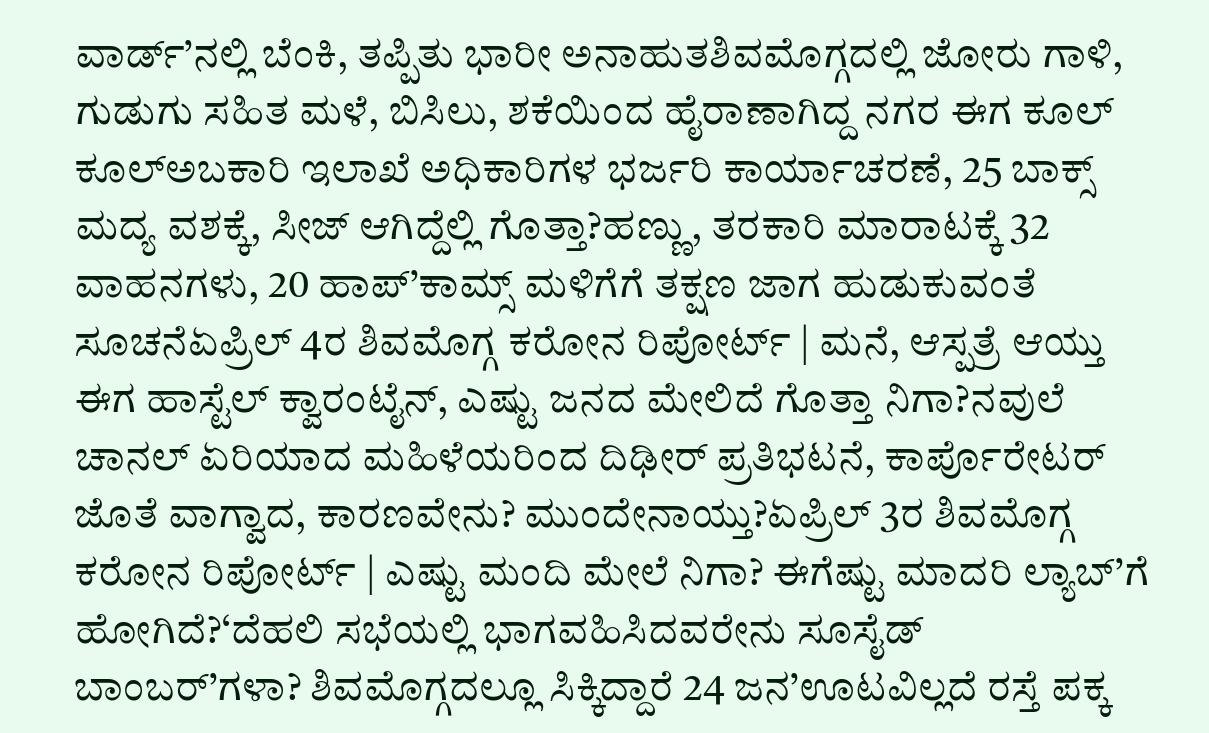ವಾರ್ಡ್’ನಲ್ಲಿ ಬೆಂಕಿ, ತಪ್ಪಿತು ಭಾರೀ ಅನಾಹುತಶಿವಮೊಗ್ಗದಲ್ಲಿ ಜೋರು ಗಾಳಿ, ಗುಡುಗು ಸಹಿತ ಮಳೆ, ಬಿಸಿಲು, ಶಕೆಯಿಂದ ಹೈರಾಣಾಗಿದ್ದ ನಗರ ಈಗ ಕೂಲ್ ಕೂಲ್ಅಬಕಾರಿ ಇಲಾಖೆ ಅಧಿಕಾರಿಗಳ ಭರ್ಜರಿ ಕಾರ್ಯಾಚರಣೆ, 25 ಬಾಕ್ಸ್ ಮದ್ಯ ವಶಕ್ಕೆ, ಸೀಜ್ ಆಗಿದ್ದೆಲ್ಲಿ ಗೊತ್ತಾ?ಹಣ್ಣು, ತರಕಾರಿ ಮಾರಾಟಕ್ಕೆ 32 ವಾಹನಗಳು, 20 ಹಾಪ್’ಕಾಮ್ಸ್ ಮಳಿಗೆಗೆ ತಕ್ಷಣ ಜಾಗ ಹುಡುಕುವಂತೆ ಸೂಚನೆಏಪ್ರಿಲ್ 4ರ ಶಿವಮೊಗ್ಗ ಕರೋನ ರಿಪೋರ್ಟ್ | ಮನೆ, ಆಸ್ಪತ್ರೆ ಆಯ್ತು ಈಗ ಹಾಸ್ಟೆಲ್ ಕ್ವಾರಂಟೈನ್, ಎಷ್ಟು ಜನದ ಮೇಲಿದೆ ಗೊತ್ತಾ ನಿಗಾ?ನವುಲೆ ಚಾನಲ್ ಏರಿಯಾದ ಮಹಿಳೆಯರಿಂದ ದಿಢೀರ್ ಪ್ರತಿಭಟನೆ, ಕಾರ್ಪೊರೇಟರ್ ಜೊತೆ ವಾಗ್ವಾದ, ಕಾರಣವೇನು? ಮುಂದೇನಾಯ್ತು?ಏಪ್ರಿಲ್ 3ರ ಶಿವಮೊಗ್ಗ ಕರೋನ ರಿಪೋರ್ಟ್ | ಎಷ್ಟು ಮಂದಿ ಮೇಲೆ ನಿಗಾ? ಈಗೆಷ್ಟು ಮಾದರಿ ಲ್ಯಾಬ್’ಗೆ ಹೋಗಿದೆ?‘ದೆಹಲಿ ಸಭೆಯಲ್ಲಿ ಭಾಗವಹಿಸಿದವರೇನು ಸೂಸೈಡ್ ಬಾಂಬರ್’ಗಳಾ? ಶಿವಮೊಗ್ಗದಲ್ಲೂ ಸಿಕ್ಕಿದ್ದಾರೆ 24 ಜನ’ಊಟವಿಲ್ಲದೆ ರಸ್ತೆ ಪಕ್ಕ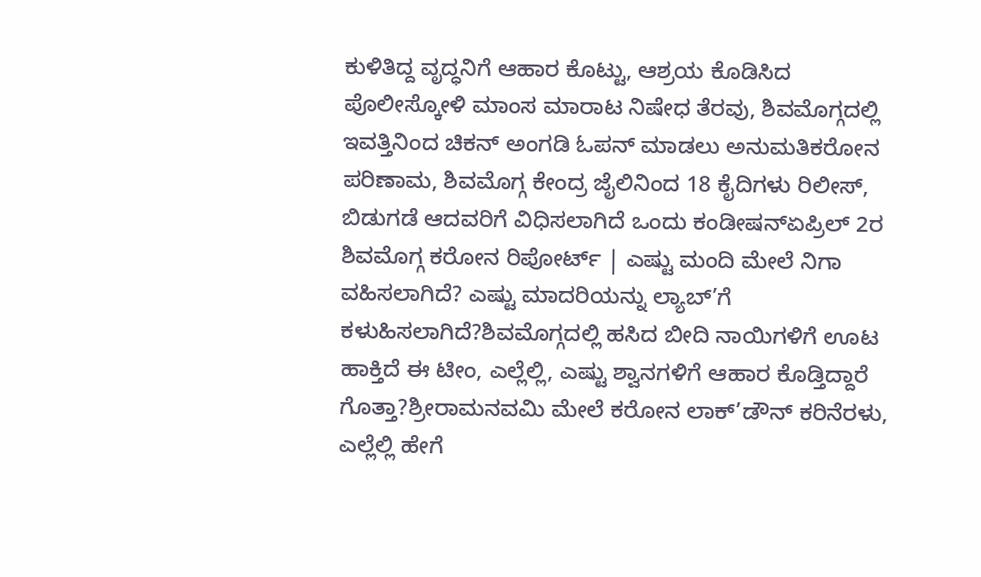ಕುಳಿತಿದ್ದ ವೃದ್ಧನಿಗೆ ಆಹಾರ ಕೊಟ್ಟು, ಆಶ್ರಯ ಕೊಡಿಸಿದ ಪೊಲೀಸ್ಕೋಳಿ ಮಾಂಸ ಮಾರಾಟ ನಿಷೇಧ ತೆರವು, ಶಿವಮೊಗ್ಗದಲ್ಲಿ ಇವತ್ತಿನಿಂದ ಚಿಕನ್ ಅಂಗಡಿ ಓಪನ್ ಮಾಡಲು ಅನುಮತಿಕರೋನ ಪರಿಣಾಮ, ಶಿವಮೊಗ್ಗ ಕೇಂದ್ರ ಜೈಲಿನಿಂದ 18 ಕೈದಿಗಳು ರಿಲೀಸ್, ಬಿಡುಗಡೆ ಆದವರಿಗೆ ವಿಧಿಸಲಾಗಿದೆ ಒಂದು ಕಂಡೀಷನ್ಏಪ್ರಿಲ್ 2ರ ಶಿವಮೊಗ್ಗ ಕರೋನ ರಿಪೋರ್ಟ್ | ಎಷ್ಟು ಮಂದಿ ಮೇಲೆ ನಿಗಾ ವಹಿಸಲಾಗಿದೆ? ಎಷ್ಟು ಮಾದರಿಯನ್ನು ಲ್ಯಾಬ್’ಗೆ ಕಳುಹಿಸಲಾಗಿದೆ?ಶಿವಮೊಗ್ಗದಲ್ಲಿ ಹಸಿದ ಬೀದಿ ನಾಯಿಗಳಿಗೆ ಊಟ ಹಾಕ್ತಿದೆ ಈ ಟೀಂ, ಎಲ್ಲೆಲ್ಲಿ, ಎಷ್ಟು ಶ್ವಾನಗಳಿಗೆ ಆಹಾರ ಕೊಡ್ತಿದ್ದಾರೆ ಗೊತ್ತಾ?ಶ್ರೀರಾಮನವಮಿ ಮೇಲೆ ಕರೋನ ಲಾಕ್’ಡೌನ್ ಕರಿನೆರಳು, ಎಲ್ಲೆಲ್ಲಿ ಹೇಗೆ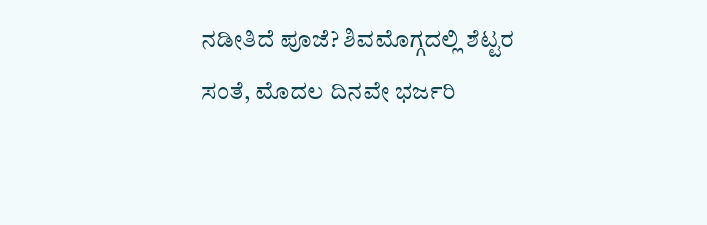ನಡೀತಿದೆ ಪೂಜೆ? ಶಿವಮೊಗ್ಗದಲ್ಲಿ ಶೆಟ್ಟರ ಸಂತೆ, ಮೊದಲ ದಿನವೇ ಭರ್ಜರಿ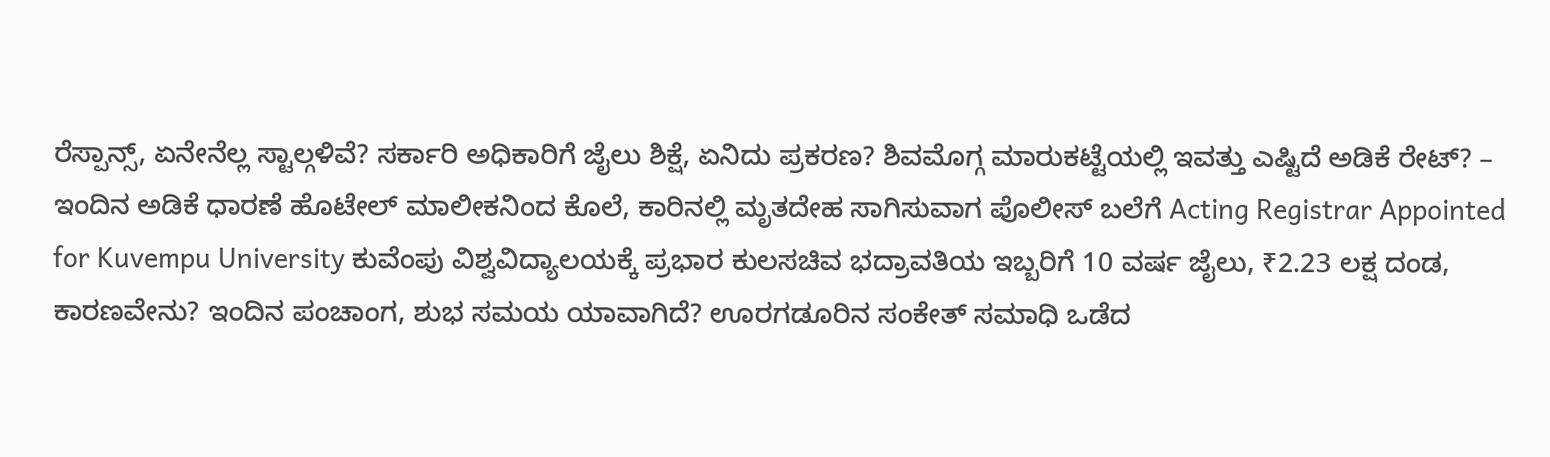ರೆಸ್ಪಾನ್ಸ್, ಏನೇನೆಲ್ಲ ಸ್ಟಾಲ್ಗಳಿವೆ? ಸರ್ಕಾರಿ ಅಧಿಕಾರಿಗೆ ಜೈಲು ಶಿಕ್ಷೆ, ಏನಿದು ಪ್ರಕರಣ? ಶಿವಮೊಗ್ಗ ಮಾರುಕಟ್ಟೆಯಲ್ಲಿ ಇವತ್ತು ಎಷ್ಟಿದೆ ಅಡಿಕೆ ರೇಟ್? – ಇಂದಿನ ಅಡಿಕೆ ಧಾರಣೆ ಹೊಟೇಲ್ ಮಾಲೀಕನಿಂದ ಕೊಲೆ, ಕಾರಿನಲ್ಲಿ ಮೃತದೇಹ ಸಾಗಿಸುವಾಗ ಪೊಲೀಸ್ ಬಲೆಗೆ Acting Registrar Appointed for Kuvempu University ಕುವೆಂಪು ವಿಶ್ವವಿದ್ಯಾಲಯಕ್ಕೆ ಪ್ರಭಾರ ಕುಲಸಚಿವ ಭದ್ರಾವತಿಯ ಇಬ್ಬರಿಗೆ 10 ವರ್ಷ ಜೈಲು, ₹2.23 ಲಕ್ಷ ದಂಡ, ಕಾರಣವೇನು? ಇಂದಿನ ಪಂಚಾಂಗ, ಶುಭ ಸಮಯ ಯಾವಾಗಿದೆ? ಊರಗಡೂರಿನ ಸಂಕೇತ್ ಸಮಾಧಿ ಒಡೆದ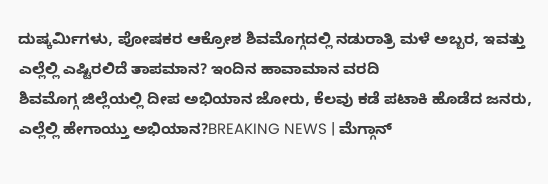ದುಷ್ಕರ್ಮಿಗಳು, ಪೋಷಕರ ಆಕ್ರೋಶ ಶಿವಮೊಗ್ಗದಲ್ಲಿ ನಡುರಾತ್ರಿ ಮಳೆ ಅಬ್ಬರ, ಇವತ್ತು ಎಲ್ಲೆಲ್ಲಿ ಎಷ್ಟಿರಲಿದೆ ತಾಪಮಾನ? ಇಂದಿನ ಹಾವಾಮಾನ ವರದಿ
ಶಿವಮೊಗ್ಗ ಜಿಲ್ಲೆಯಲ್ಲಿ ದೀಪ ಅಭಿಯಾನ ಜೋರು, ಕೆಲವು ಕಡೆ ಪಟಾಕಿ ಹೊಡೆದ ಜನರು, ಎಲ್ಲೆಲ್ಲಿ ಹೇಗಾಯ್ತು ಅಭಿಯಾನ?BREAKING NEWS | ಮೆಗ್ಗಾನ್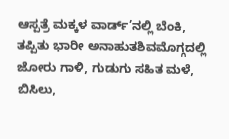ಆಸ್ಪತ್ರೆ ಮಕ್ಕಳ ವಾರ್ಡ್’ನಲ್ಲಿ ಬೆಂಕಿ, ತಪ್ಪಿತು ಭಾರೀ ಅನಾಹುತಶಿವಮೊಗ್ಗದಲ್ಲಿ ಜೋರು ಗಾಳಿ, ಗುಡುಗು ಸಹಿತ ಮಳೆ, ಬಿಸಿಲು,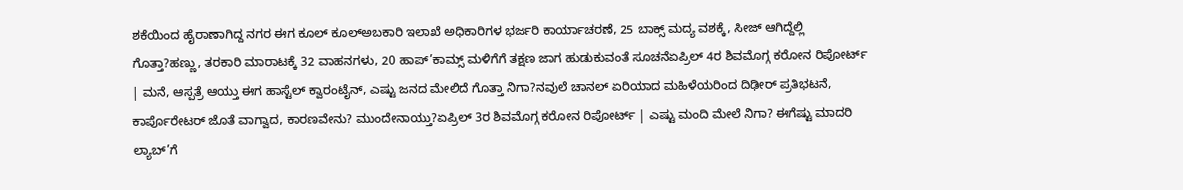ಶಕೆಯಿಂದ ಹೈರಾಣಾಗಿದ್ದ ನಗರ ಈಗ ಕೂಲ್ ಕೂಲ್ಅಬಕಾರಿ ಇಲಾಖೆ ಅಧಿಕಾರಿಗಳ ಭರ್ಜರಿ ಕಾರ್ಯಾಚರಣೆ, 25 ಬಾಕ್ಸ್ ಮದ್ಯ ವಶಕ್ಕೆ, ಸೀಜ್ ಆಗಿದ್ದೆಲ್ಲಿ ಗೊತ್ತಾ?ಹಣ್ಣು, ತರಕಾರಿ ಮಾರಾಟಕ್ಕೆ 32 ವಾಹನಗಳು, 20 ಹಾಪ್’ಕಾಮ್ಸ್ ಮಳಿಗೆಗೆ ತಕ್ಷಣ ಜಾಗ ಹುಡುಕುವಂತೆ ಸೂಚನೆಏಪ್ರಿಲ್ 4ರ ಶಿವಮೊಗ್ಗ ಕರೋನ ರಿಪೋರ್ಟ್ | ಮನೆ, ಆಸ್ಪತ್ರೆ ಆಯ್ತು ಈಗ ಹಾಸ್ಟೆಲ್ ಕ್ವಾರಂಟೈನ್, ಎಷ್ಟು ಜನದ ಮೇಲಿದೆ ಗೊತ್ತಾ ನಿಗಾ?ನವುಲೆ ಚಾನಲ್ ಏರಿಯಾದ ಮಹಿಳೆಯರಿಂದ ದಿಢೀರ್ ಪ್ರತಿಭಟನೆ, ಕಾರ್ಪೊರೇಟರ್ ಜೊತೆ ವಾಗ್ವಾದ, ಕಾರಣವೇನು? ಮುಂದೇನಾಯ್ತು?ಏಪ್ರಿಲ್ 3ರ ಶಿವಮೊಗ್ಗ ಕರೋನ ರಿಪೋರ್ಟ್ | ಎಷ್ಟು ಮಂದಿ ಮೇಲೆ ನಿಗಾ? ಈಗೆಷ್ಟು ಮಾದರಿ ಲ್ಯಾಬ್’ಗೆ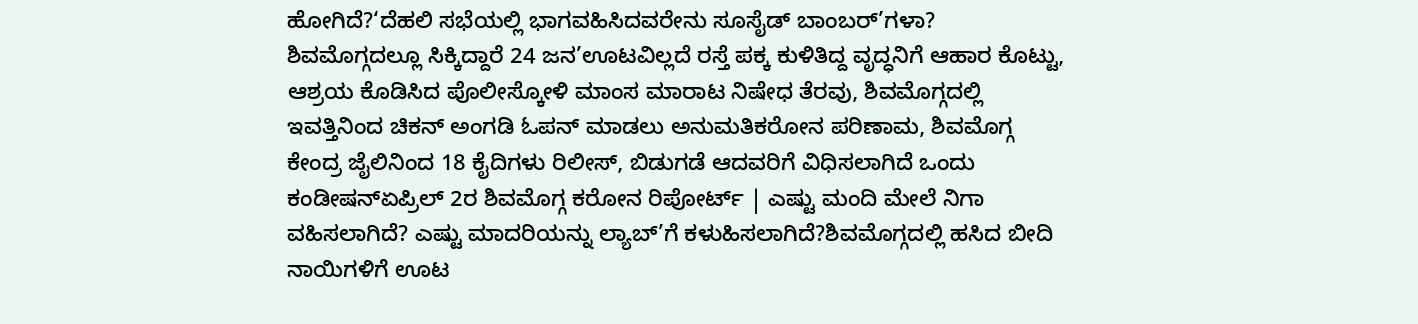ಹೋಗಿದೆ?‘ದೆಹಲಿ ಸಭೆಯಲ್ಲಿ ಭಾಗವಹಿಸಿದವರೇನು ಸೂಸೈಡ್ ಬಾಂಬರ್’ಗಳಾ? ಶಿವಮೊಗ್ಗದಲ್ಲೂ ಸಿಕ್ಕಿದ್ದಾರೆ 24 ಜನ’ಊಟವಿಲ್ಲದೆ ರಸ್ತೆ ಪಕ್ಕ ಕುಳಿತಿದ್ದ ವೃದ್ಧನಿಗೆ ಆಹಾರ ಕೊಟ್ಟು, ಆಶ್ರಯ ಕೊಡಿಸಿದ ಪೊಲೀಸ್ಕೋಳಿ ಮಾಂಸ ಮಾರಾಟ ನಿಷೇಧ ತೆರವು, ಶಿವಮೊಗ್ಗದಲ್ಲಿ ಇವತ್ತಿನಿಂದ ಚಿಕನ್ ಅಂಗಡಿ ಓಪನ್ ಮಾಡಲು ಅನುಮತಿಕರೋನ ಪರಿಣಾಮ, ಶಿವಮೊಗ್ಗ ಕೇಂದ್ರ ಜೈಲಿನಿಂದ 18 ಕೈದಿಗಳು ರಿಲೀಸ್, ಬಿಡುಗಡೆ ಆದವರಿಗೆ ವಿಧಿಸಲಾಗಿದೆ ಒಂದು ಕಂಡೀಷನ್ಏಪ್ರಿಲ್ 2ರ ಶಿವಮೊಗ್ಗ ಕರೋನ ರಿಪೋರ್ಟ್ | ಎಷ್ಟು ಮಂದಿ ಮೇಲೆ ನಿಗಾ ವಹಿಸಲಾಗಿದೆ? ಎಷ್ಟು ಮಾದರಿಯನ್ನು ಲ್ಯಾಬ್’ಗೆ ಕಳುಹಿಸಲಾಗಿದೆ?ಶಿವಮೊಗ್ಗದಲ್ಲಿ ಹಸಿದ ಬೀದಿ ನಾಯಿಗಳಿಗೆ ಊಟ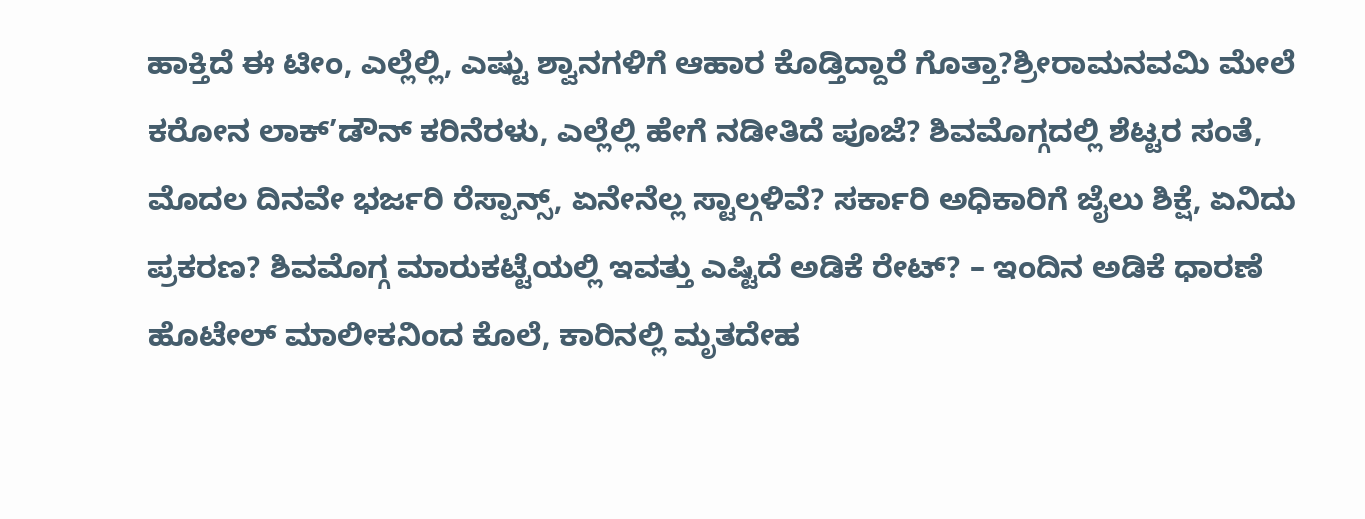ಹಾಕ್ತಿದೆ ಈ ಟೀಂ, ಎಲ್ಲೆಲ್ಲಿ, ಎಷ್ಟು ಶ್ವಾನಗಳಿಗೆ ಆಹಾರ ಕೊಡ್ತಿದ್ದಾರೆ ಗೊತ್ತಾ?ಶ್ರೀರಾಮನವಮಿ ಮೇಲೆ ಕರೋನ ಲಾಕ್’ಡೌನ್ ಕರಿನೆರಳು, ಎಲ್ಲೆಲ್ಲಿ ಹೇಗೆ ನಡೀತಿದೆ ಪೂಜೆ? ಶಿವಮೊಗ್ಗದಲ್ಲಿ ಶೆಟ್ಟರ ಸಂತೆ, ಮೊದಲ ದಿನವೇ ಭರ್ಜರಿ ರೆಸ್ಪಾನ್ಸ್, ಏನೇನೆಲ್ಲ ಸ್ಟಾಲ್ಗಳಿವೆ? ಸರ್ಕಾರಿ ಅಧಿಕಾರಿಗೆ ಜೈಲು ಶಿಕ್ಷೆ, ಏನಿದು ಪ್ರಕರಣ? ಶಿವಮೊಗ್ಗ ಮಾರುಕಟ್ಟೆಯಲ್ಲಿ ಇವತ್ತು ಎಷ್ಟಿದೆ ಅಡಿಕೆ ರೇಟ್? – ಇಂದಿನ ಅಡಿಕೆ ಧಾರಣೆ ಹೊಟೇಲ್ ಮಾಲೀಕನಿಂದ ಕೊಲೆ, ಕಾರಿನಲ್ಲಿ ಮೃತದೇಹ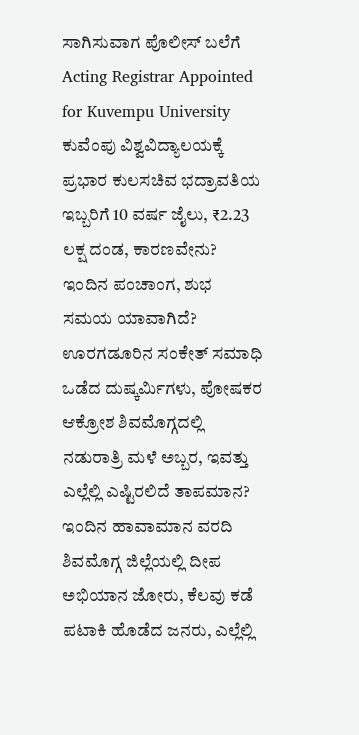ಸಾಗಿಸುವಾಗ ಪೊಲೀಸ್ ಬಲೆಗೆ Acting Registrar Appointed for Kuvempu University ಕುವೆಂಪು ವಿಶ್ವವಿದ್ಯಾಲಯಕ್ಕೆ ಪ್ರಭಾರ ಕುಲಸಚಿವ ಭದ್ರಾವತಿಯ ಇಬ್ಬರಿಗೆ 10 ವರ್ಷ ಜೈಲು, ₹2.23 ಲಕ್ಷ ದಂಡ, ಕಾರಣವೇನು? ಇಂದಿನ ಪಂಚಾಂಗ, ಶುಭ ಸಮಯ ಯಾವಾಗಿದೆ? ಊರಗಡೂರಿನ ಸಂಕೇತ್ ಸಮಾಧಿ ಒಡೆದ ದುಷ್ಕರ್ಮಿಗಳು, ಪೋಷಕರ ಆಕ್ರೋಶ ಶಿವಮೊಗ್ಗದಲ್ಲಿ ನಡುರಾತ್ರಿ ಮಳೆ ಅಬ್ಬರ, ಇವತ್ತು ಎಲ್ಲೆಲ್ಲಿ ಎಷ್ಟಿರಲಿದೆ ತಾಪಮಾನ? ಇಂದಿನ ಹಾವಾಮಾನ ವರದಿ
ಶಿವಮೊಗ್ಗ ಜಿಲ್ಲೆಯಲ್ಲಿ ದೀಪ ಅಭಿಯಾನ ಜೋರು, ಕೆಲವು ಕಡೆ ಪಟಾಕಿ ಹೊಡೆದ ಜನರು, ಎಲ್ಲೆಲ್ಲಿ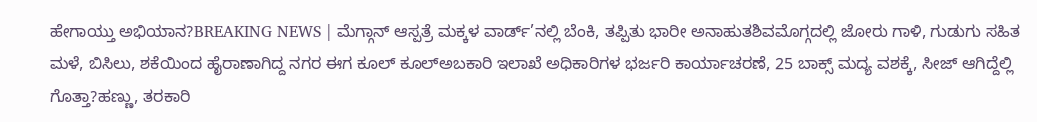ಹೇಗಾಯ್ತು ಅಭಿಯಾನ?BREAKING NEWS | ಮೆಗ್ಗಾನ್ ಆಸ್ಪತ್ರೆ ಮಕ್ಕಳ ವಾರ್ಡ್’ನಲ್ಲಿ ಬೆಂಕಿ, ತಪ್ಪಿತು ಭಾರೀ ಅನಾಹುತಶಿವಮೊಗ್ಗದಲ್ಲಿ ಜೋರು ಗಾಳಿ, ಗುಡುಗು ಸಹಿತ ಮಳೆ, ಬಿಸಿಲು, ಶಕೆಯಿಂದ ಹೈರಾಣಾಗಿದ್ದ ನಗರ ಈಗ ಕೂಲ್ ಕೂಲ್ಅಬಕಾರಿ ಇಲಾಖೆ ಅಧಿಕಾರಿಗಳ ಭರ್ಜರಿ ಕಾರ್ಯಾಚರಣೆ, 25 ಬಾಕ್ಸ್ ಮದ್ಯ ವಶಕ್ಕೆ, ಸೀಜ್ ಆಗಿದ್ದೆಲ್ಲಿ ಗೊತ್ತಾ?ಹಣ್ಣು, ತರಕಾರಿ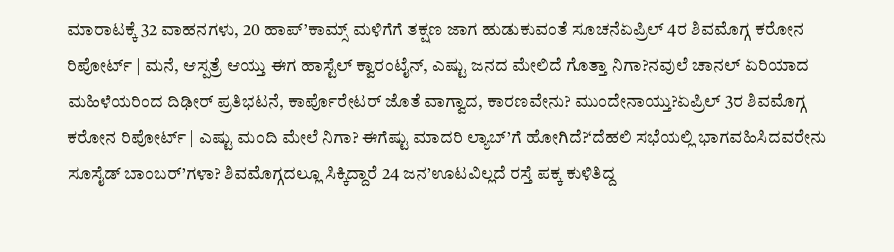ಮಾರಾಟಕ್ಕೆ 32 ವಾಹನಗಳು, 20 ಹಾಪ್’ಕಾಮ್ಸ್ ಮಳಿಗೆಗೆ ತಕ್ಷಣ ಜಾಗ ಹುಡುಕುವಂತೆ ಸೂಚನೆಏಪ್ರಿಲ್ 4ರ ಶಿವಮೊಗ್ಗ ಕರೋನ ರಿಪೋರ್ಟ್ | ಮನೆ, ಆಸ್ಪತ್ರೆ ಆಯ್ತು ಈಗ ಹಾಸ್ಟೆಲ್ ಕ್ವಾರಂಟೈನ್, ಎಷ್ಟು ಜನದ ಮೇಲಿದೆ ಗೊತ್ತಾ ನಿಗಾ?ನವುಲೆ ಚಾನಲ್ ಏರಿಯಾದ ಮಹಿಳೆಯರಿಂದ ದಿಢೀರ್ ಪ್ರತಿಭಟನೆ, ಕಾರ್ಪೊರೇಟರ್ ಜೊತೆ ವಾಗ್ವಾದ, ಕಾರಣವೇನು? ಮುಂದೇನಾಯ್ತು?ಏಪ್ರಿಲ್ 3ರ ಶಿವಮೊಗ್ಗ ಕರೋನ ರಿಪೋರ್ಟ್ | ಎಷ್ಟು ಮಂದಿ ಮೇಲೆ ನಿಗಾ? ಈಗೆಷ್ಟು ಮಾದರಿ ಲ್ಯಾಬ್’ಗೆ ಹೋಗಿದೆ?‘ದೆಹಲಿ ಸಭೆಯಲ್ಲಿ ಭಾಗವಹಿಸಿದವರೇನು ಸೂಸೈಡ್ ಬಾಂಬರ್’ಗಳಾ? ಶಿವಮೊಗ್ಗದಲ್ಲೂ ಸಿಕ್ಕಿದ್ದಾರೆ 24 ಜನ’ಊಟವಿಲ್ಲದೆ ರಸ್ತೆ ಪಕ್ಕ ಕುಳಿತಿದ್ದ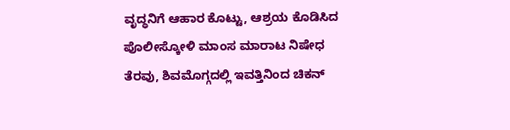ವೃದ್ಧನಿಗೆ ಆಹಾರ ಕೊಟ್ಟು, ಆಶ್ರಯ ಕೊಡಿಸಿದ ಪೊಲೀಸ್ಕೋಳಿ ಮಾಂಸ ಮಾರಾಟ ನಿಷೇಧ ತೆರವು, ಶಿವಮೊಗ್ಗದಲ್ಲಿ ಇವತ್ತಿನಿಂದ ಚಿಕನ್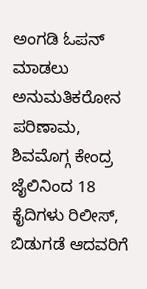ಅಂಗಡಿ ಓಪನ್ ಮಾಡಲು ಅನುಮತಿಕರೋನ ಪರಿಣಾಮ, ಶಿವಮೊಗ್ಗ ಕೇಂದ್ರ ಜೈಲಿನಿಂದ 18 ಕೈದಿಗಳು ರಿಲೀಸ್, ಬಿಡುಗಡೆ ಆದವರಿಗೆ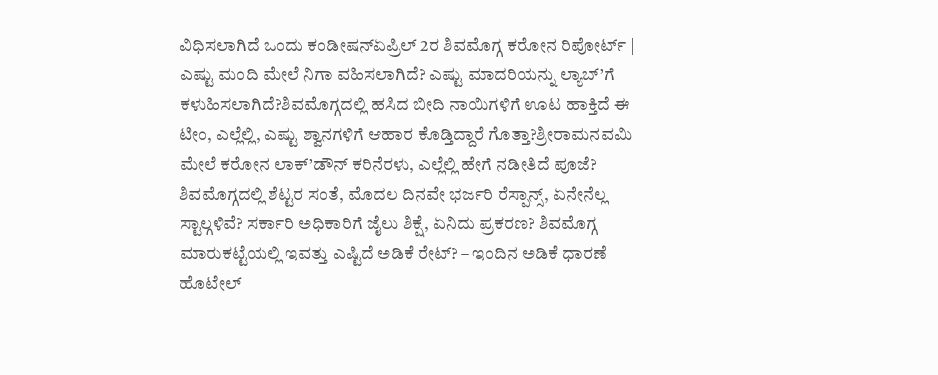ವಿಧಿಸಲಾಗಿದೆ ಒಂದು ಕಂಡೀಷನ್ಏಪ್ರಿಲ್ 2ರ ಶಿವಮೊಗ್ಗ ಕರೋನ ರಿಪೋರ್ಟ್ | ಎಷ್ಟು ಮಂದಿ ಮೇಲೆ ನಿಗಾ ವಹಿಸಲಾಗಿದೆ? ಎಷ್ಟು ಮಾದರಿಯನ್ನು ಲ್ಯಾಬ್’ಗೆ ಕಳುಹಿಸಲಾಗಿದೆ?ಶಿವಮೊಗ್ಗದಲ್ಲಿ ಹಸಿದ ಬೀದಿ ನಾಯಿಗಳಿಗೆ ಊಟ ಹಾಕ್ತಿದೆ ಈ ಟೀಂ, ಎಲ್ಲೆಲ್ಲಿ, ಎಷ್ಟು ಶ್ವಾನಗಳಿಗೆ ಆಹಾರ ಕೊಡ್ತಿದ್ದಾರೆ ಗೊತ್ತಾ?ಶ್ರೀರಾಮನವಮಿ ಮೇಲೆ ಕರೋನ ಲಾಕ್’ಡೌನ್ ಕರಿನೆರಳು, ಎಲ್ಲೆಲ್ಲಿ ಹೇಗೆ ನಡೀತಿದೆ ಪೂಜೆ? ಶಿವಮೊಗ್ಗದಲ್ಲಿ ಶೆಟ್ಟರ ಸಂತೆ, ಮೊದಲ ದಿನವೇ ಭರ್ಜರಿ ರೆಸ್ಪಾನ್ಸ್, ಏನೇನೆಲ್ಲ ಸ್ಟಾಲ್ಗಳಿವೆ? ಸರ್ಕಾರಿ ಅಧಿಕಾರಿಗೆ ಜೈಲು ಶಿಕ್ಷೆ, ಏನಿದು ಪ್ರಕರಣ? ಶಿವಮೊಗ್ಗ ಮಾರುಕಟ್ಟೆಯಲ್ಲಿ ಇವತ್ತು ಎಷ್ಟಿದೆ ಅಡಿಕೆ ರೇಟ್? – ಇಂದಿನ ಅಡಿಕೆ ಧಾರಣೆ ಹೊಟೇಲ್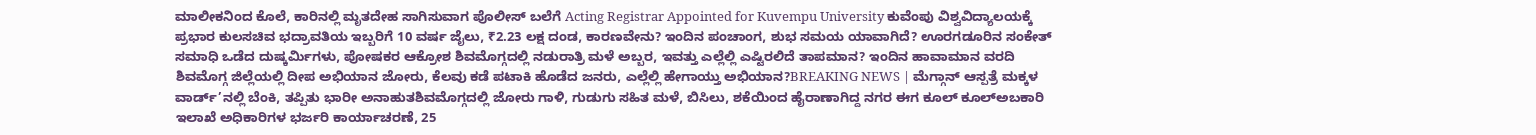ಮಾಲೀಕನಿಂದ ಕೊಲೆ, ಕಾರಿನಲ್ಲಿ ಮೃತದೇಹ ಸಾಗಿಸುವಾಗ ಪೊಲೀಸ್ ಬಲೆಗೆ Acting Registrar Appointed for Kuvempu University ಕುವೆಂಪು ವಿಶ್ವವಿದ್ಯಾಲಯಕ್ಕೆ ಪ್ರಭಾರ ಕುಲಸಚಿವ ಭದ್ರಾವತಿಯ ಇಬ್ಬರಿಗೆ 10 ವರ್ಷ ಜೈಲು, ₹2.23 ಲಕ್ಷ ದಂಡ, ಕಾರಣವೇನು? ಇಂದಿನ ಪಂಚಾಂಗ, ಶುಭ ಸಮಯ ಯಾವಾಗಿದೆ? ಊರಗಡೂರಿನ ಸಂಕೇತ್ ಸಮಾಧಿ ಒಡೆದ ದುಷ್ಕರ್ಮಿಗಳು, ಪೋಷಕರ ಆಕ್ರೋಶ ಶಿವಮೊಗ್ಗದಲ್ಲಿ ನಡುರಾತ್ರಿ ಮಳೆ ಅಬ್ಬರ, ಇವತ್ತು ಎಲ್ಲೆಲ್ಲಿ ಎಷ್ಟಿರಲಿದೆ ತಾಪಮಾನ? ಇಂದಿನ ಹಾವಾಮಾನ ವರದಿ
ಶಿವಮೊಗ್ಗ ಜಿಲ್ಲೆಯಲ್ಲಿ ದೀಪ ಅಭಿಯಾನ ಜೋರು, ಕೆಲವು ಕಡೆ ಪಟಾಕಿ ಹೊಡೆದ ಜನರು, ಎಲ್ಲೆಲ್ಲಿ ಹೇಗಾಯ್ತು ಅಭಿಯಾನ?BREAKING NEWS | ಮೆಗ್ಗಾನ್ ಆಸ್ಪತ್ರೆ ಮಕ್ಕಳ ವಾರ್ಡ್’ನಲ್ಲಿ ಬೆಂಕಿ, ತಪ್ಪಿತು ಭಾರೀ ಅನಾಹುತಶಿವಮೊಗ್ಗದಲ್ಲಿ ಜೋರು ಗಾಳಿ, ಗುಡುಗು ಸಹಿತ ಮಳೆ, ಬಿಸಿಲು, ಶಕೆಯಿಂದ ಹೈರಾಣಾಗಿದ್ದ ನಗರ ಈಗ ಕೂಲ್ ಕೂಲ್ಅಬಕಾರಿ ಇಲಾಖೆ ಅಧಿಕಾರಿಗಳ ಭರ್ಜರಿ ಕಾರ್ಯಾಚರಣೆ, 25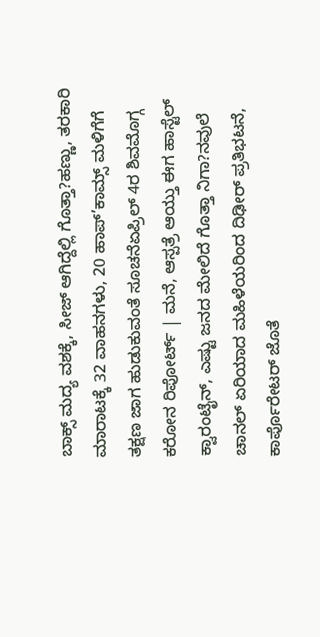ಬಾಕ್ಸ್ ಮದ್ಯ ವಶಕ್ಕೆ, ಸೀಜ್ ಆಗಿದ್ದೆಲ್ಲಿ ಗೊತ್ತಾ?ಹಣ್ಣು, ತರಕಾರಿ ಮಾರಾಟಕ್ಕೆ 32 ವಾಹನಗಳು, 20 ಹಾಪ್’ಕಾಮ್ಸ್ ಮಳಿಗೆಗೆ ತಕ್ಷಣ ಜಾಗ ಹುಡುಕುವಂತೆ ಸೂಚನೆಏಪ್ರಿಲ್ 4ರ ಶಿವಮೊಗ್ಗ ಕರೋನ ರಿಪೋರ್ಟ್ | ಮನೆ, ಆಸ್ಪತ್ರೆ ಆಯ್ತು ಈಗ ಹಾಸ್ಟೆಲ್ ಕ್ವಾರಂಟೈನ್, ಎಷ್ಟು ಜನದ ಮೇಲಿದೆ ಗೊತ್ತಾ ನಿಗಾ?ನವುಲೆ ಚಾನಲ್ ಏರಿಯಾದ ಮಹಿಳೆಯರಿಂದ ದಿಢೀರ್ ಪ್ರತಿಭಟನೆ, ಕಾರ್ಪೊರೇಟರ್ ಜೊತೆ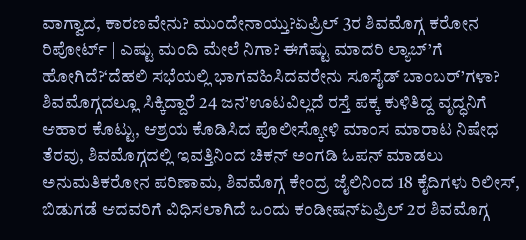ವಾಗ್ವಾದ, ಕಾರಣವೇನು? ಮುಂದೇನಾಯ್ತು?ಏಪ್ರಿಲ್ 3ರ ಶಿವಮೊಗ್ಗ ಕರೋನ ರಿಪೋರ್ಟ್ | ಎಷ್ಟು ಮಂದಿ ಮೇಲೆ ನಿಗಾ? ಈಗೆಷ್ಟು ಮಾದರಿ ಲ್ಯಾಬ್’ಗೆ ಹೋಗಿದೆ?‘ದೆಹಲಿ ಸಭೆಯಲ್ಲಿ ಭಾಗವಹಿಸಿದವರೇನು ಸೂಸೈಡ್ ಬಾಂಬರ್’ಗಳಾ? ಶಿವಮೊಗ್ಗದಲ್ಲೂ ಸಿಕ್ಕಿದ್ದಾರೆ 24 ಜನ’ಊಟವಿಲ್ಲದೆ ರಸ್ತೆ ಪಕ್ಕ ಕುಳಿತಿದ್ದ ವೃದ್ಧನಿಗೆ ಆಹಾರ ಕೊಟ್ಟು, ಆಶ್ರಯ ಕೊಡಿಸಿದ ಪೊಲೀಸ್ಕೋಳಿ ಮಾಂಸ ಮಾರಾಟ ನಿಷೇಧ ತೆರವು, ಶಿವಮೊಗ್ಗದಲ್ಲಿ ಇವತ್ತಿನಿಂದ ಚಿಕನ್ ಅಂಗಡಿ ಓಪನ್ ಮಾಡಲು ಅನುಮತಿಕರೋನ ಪರಿಣಾಮ, ಶಿವಮೊಗ್ಗ ಕೇಂದ್ರ ಜೈಲಿನಿಂದ 18 ಕೈದಿಗಳು ರಿಲೀಸ್, ಬಿಡುಗಡೆ ಆದವರಿಗೆ ವಿಧಿಸಲಾಗಿದೆ ಒಂದು ಕಂಡೀಷನ್ಏಪ್ರಿಲ್ 2ರ ಶಿವಮೊಗ್ಗ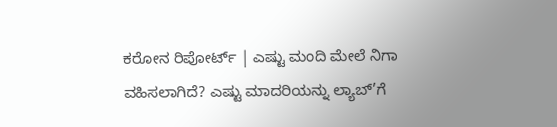ಕರೋನ ರಿಪೋರ್ಟ್ | ಎಷ್ಟು ಮಂದಿ ಮೇಲೆ ನಿಗಾ ವಹಿಸಲಾಗಿದೆ? ಎಷ್ಟು ಮಾದರಿಯನ್ನು ಲ್ಯಾಬ್’ಗೆ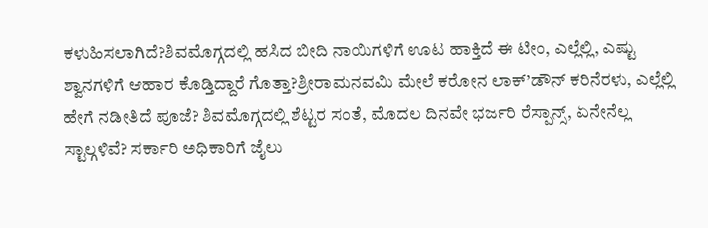ಕಳುಹಿಸಲಾಗಿದೆ?ಶಿವಮೊಗ್ಗದಲ್ಲಿ ಹಸಿದ ಬೀದಿ ನಾಯಿಗಳಿಗೆ ಊಟ ಹಾಕ್ತಿದೆ ಈ ಟೀಂ, ಎಲ್ಲೆಲ್ಲಿ, ಎಷ್ಟು ಶ್ವಾನಗಳಿಗೆ ಆಹಾರ ಕೊಡ್ತಿದ್ದಾರೆ ಗೊತ್ತಾ?ಶ್ರೀರಾಮನವಮಿ ಮೇಲೆ ಕರೋನ ಲಾಕ್’ಡೌನ್ ಕರಿನೆರಳು, ಎಲ್ಲೆಲ್ಲಿ ಹೇಗೆ ನಡೀತಿದೆ ಪೂಜೆ? ಶಿವಮೊಗ್ಗದಲ್ಲಿ ಶೆಟ್ಟರ ಸಂತೆ, ಮೊದಲ ದಿನವೇ ಭರ್ಜರಿ ರೆಸ್ಪಾನ್ಸ್, ಏನೇನೆಲ್ಲ ಸ್ಟಾಲ್ಗಳಿವೆ? ಸರ್ಕಾರಿ ಅಧಿಕಾರಿಗೆ ಜೈಲು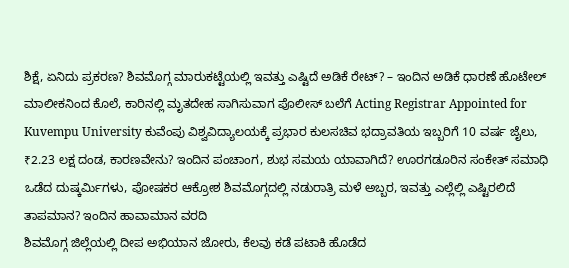ಶಿಕ್ಷೆ, ಏನಿದು ಪ್ರಕರಣ? ಶಿವಮೊಗ್ಗ ಮಾರುಕಟ್ಟೆಯಲ್ಲಿ ಇವತ್ತು ಎಷ್ಟಿದೆ ಅಡಿಕೆ ರೇಟ್? – ಇಂದಿನ ಅಡಿಕೆ ಧಾರಣೆ ಹೊಟೇಲ್ ಮಾಲೀಕನಿಂದ ಕೊಲೆ, ಕಾರಿನಲ್ಲಿ ಮೃತದೇಹ ಸಾಗಿಸುವಾಗ ಪೊಲೀಸ್ ಬಲೆಗೆ Acting Registrar Appointed for Kuvempu University ಕುವೆಂಪು ವಿಶ್ವವಿದ್ಯಾಲಯಕ್ಕೆ ಪ್ರಭಾರ ಕುಲಸಚಿವ ಭದ್ರಾವತಿಯ ಇಬ್ಬರಿಗೆ 10 ವರ್ಷ ಜೈಲು, ₹2.23 ಲಕ್ಷ ದಂಡ, ಕಾರಣವೇನು? ಇಂದಿನ ಪಂಚಾಂಗ, ಶುಭ ಸಮಯ ಯಾವಾಗಿದೆ? ಊರಗಡೂರಿನ ಸಂಕೇತ್ ಸಮಾಧಿ ಒಡೆದ ದುಷ್ಕರ್ಮಿಗಳು, ಪೋಷಕರ ಆಕ್ರೋಶ ಶಿವಮೊಗ್ಗದಲ್ಲಿ ನಡುರಾತ್ರಿ ಮಳೆ ಅಬ್ಬರ, ಇವತ್ತು ಎಲ್ಲೆಲ್ಲಿ ಎಷ್ಟಿರಲಿದೆ ತಾಪಮಾನ? ಇಂದಿನ ಹಾವಾಮಾನ ವರದಿ
ಶಿವಮೊಗ್ಗ ಜಿಲ್ಲೆಯಲ್ಲಿ ದೀಪ ಅಭಿಯಾನ ಜೋರು, ಕೆಲವು ಕಡೆ ಪಟಾಕಿ ಹೊಡೆದ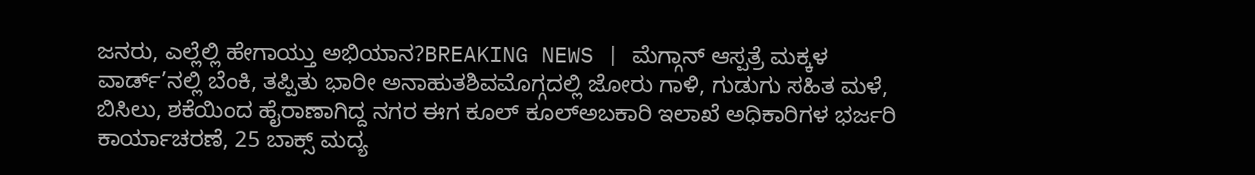ಜನರು, ಎಲ್ಲೆಲ್ಲಿ ಹೇಗಾಯ್ತು ಅಭಿಯಾನ?BREAKING NEWS | ಮೆಗ್ಗಾನ್ ಆಸ್ಪತ್ರೆ ಮಕ್ಕಳ ವಾರ್ಡ್’ನಲ್ಲಿ ಬೆಂಕಿ, ತಪ್ಪಿತು ಭಾರೀ ಅನಾಹುತಶಿವಮೊಗ್ಗದಲ್ಲಿ ಜೋರು ಗಾಳಿ, ಗುಡುಗು ಸಹಿತ ಮಳೆ, ಬಿಸಿಲು, ಶಕೆಯಿಂದ ಹೈರಾಣಾಗಿದ್ದ ನಗರ ಈಗ ಕೂಲ್ ಕೂಲ್ಅಬಕಾರಿ ಇಲಾಖೆ ಅಧಿಕಾರಿಗಳ ಭರ್ಜರಿ ಕಾರ್ಯಾಚರಣೆ, 25 ಬಾಕ್ಸ್ ಮದ್ಯ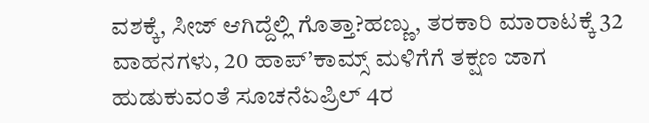ವಶಕ್ಕೆ, ಸೀಜ್ ಆಗಿದ್ದೆಲ್ಲಿ ಗೊತ್ತಾ?ಹಣ್ಣು, ತರಕಾರಿ ಮಾರಾಟಕ್ಕೆ 32 ವಾಹನಗಳು, 20 ಹಾಪ್’ಕಾಮ್ಸ್ ಮಳಿಗೆಗೆ ತಕ್ಷಣ ಜಾಗ ಹುಡುಕುವಂತೆ ಸೂಚನೆಏಪ್ರಿಲ್ 4ರ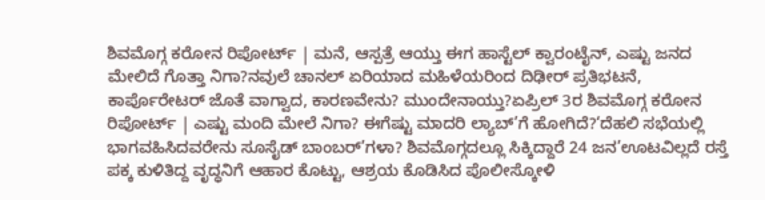ಶಿವಮೊಗ್ಗ ಕರೋನ ರಿಪೋರ್ಟ್ | ಮನೆ, ಆಸ್ಪತ್ರೆ ಆಯ್ತು ಈಗ ಹಾಸ್ಟೆಲ್ ಕ್ವಾರಂಟೈನ್, ಎಷ್ಟು ಜನದ ಮೇಲಿದೆ ಗೊತ್ತಾ ನಿಗಾ?ನವುಲೆ ಚಾನಲ್ ಏರಿಯಾದ ಮಹಿಳೆಯರಿಂದ ದಿಢೀರ್ ಪ್ರತಿಭಟನೆ, ಕಾರ್ಪೊರೇಟರ್ ಜೊತೆ ವಾಗ್ವಾದ, ಕಾರಣವೇನು? ಮುಂದೇನಾಯ್ತು?ಏಪ್ರಿಲ್ 3ರ ಶಿವಮೊಗ್ಗ ಕರೋನ ರಿಪೋರ್ಟ್ | ಎಷ್ಟು ಮಂದಿ ಮೇಲೆ ನಿಗಾ? ಈಗೆಷ್ಟು ಮಾದರಿ ಲ್ಯಾಬ್’ಗೆ ಹೋಗಿದೆ?‘ದೆಹಲಿ ಸಭೆಯಲ್ಲಿ ಭಾಗವಹಿಸಿದವರೇನು ಸೂಸೈಡ್ ಬಾಂಬರ್’ಗಳಾ? ಶಿವಮೊಗ್ಗದಲ್ಲೂ ಸಿಕ್ಕಿದ್ದಾರೆ 24 ಜನ’ಊಟವಿಲ್ಲದೆ ರಸ್ತೆ ಪಕ್ಕ ಕುಳಿತಿದ್ದ ವೃದ್ಧನಿಗೆ ಆಹಾರ ಕೊಟ್ಟು, ಆಶ್ರಯ ಕೊಡಿಸಿದ ಪೊಲೀಸ್ಕೋಳಿ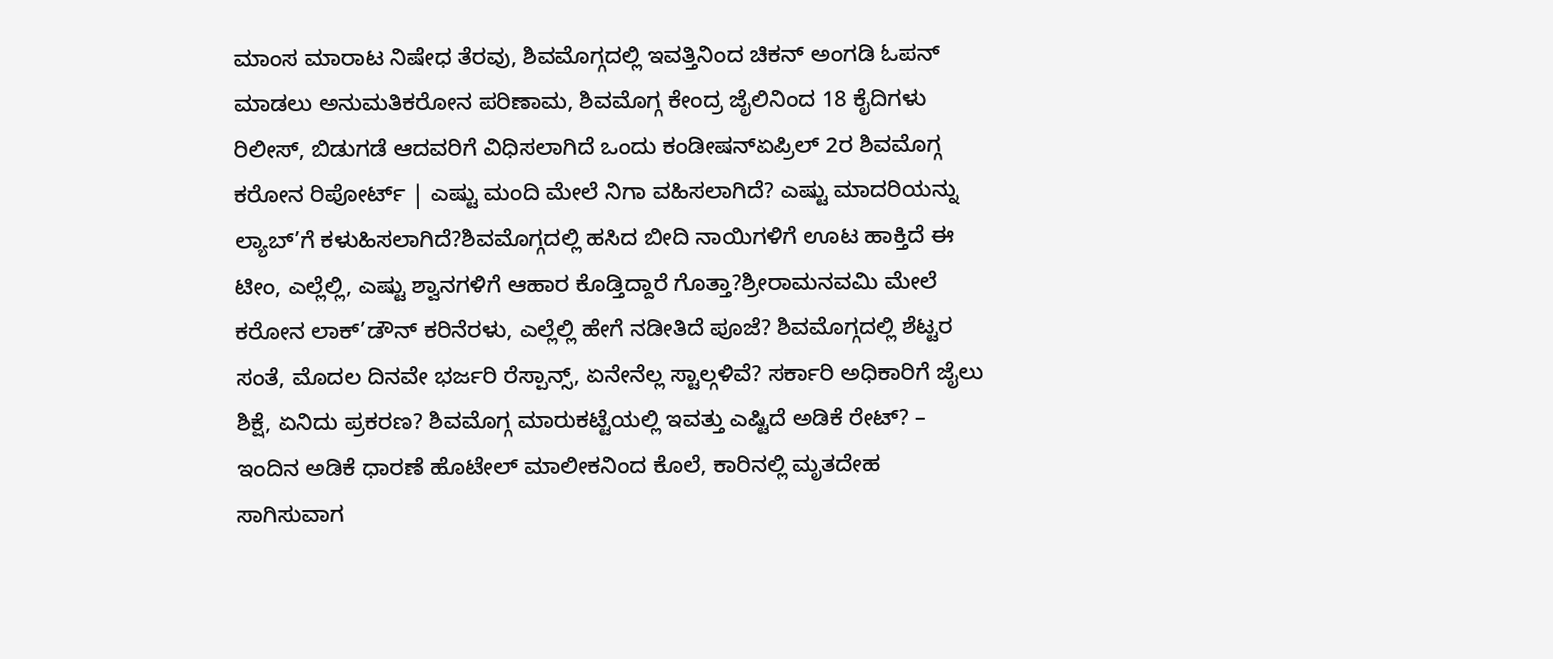ಮಾಂಸ ಮಾರಾಟ ನಿಷೇಧ ತೆರವು, ಶಿವಮೊಗ್ಗದಲ್ಲಿ ಇವತ್ತಿನಿಂದ ಚಿಕನ್ ಅಂಗಡಿ ಓಪನ್ ಮಾಡಲು ಅನುಮತಿಕರೋನ ಪರಿಣಾಮ, ಶಿವಮೊಗ್ಗ ಕೇಂದ್ರ ಜೈಲಿನಿಂದ 18 ಕೈದಿಗಳು ರಿಲೀಸ್, ಬಿಡುಗಡೆ ಆದವರಿಗೆ ವಿಧಿಸಲಾಗಿದೆ ಒಂದು ಕಂಡೀಷನ್ಏಪ್ರಿಲ್ 2ರ ಶಿವಮೊಗ್ಗ ಕರೋನ ರಿಪೋರ್ಟ್ | ಎಷ್ಟು ಮಂದಿ ಮೇಲೆ ನಿಗಾ ವಹಿಸಲಾಗಿದೆ? ಎಷ್ಟು ಮಾದರಿಯನ್ನು ಲ್ಯಾಬ್’ಗೆ ಕಳುಹಿಸಲಾಗಿದೆ?ಶಿವಮೊಗ್ಗದಲ್ಲಿ ಹಸಿದ ಬೀದಿ ನಾಯಿಗಳಿಗೆ ಊಟ ಹಾಕ್ತಿದೆ ಈ ಟೀಂ, ಎಲ್ಲೆಲ್ಲಿ, ಎಷ್ಟು ಶ್ವಾನಗಳಿಗೆ ಆಹಾರ ಕೊಡ್ತಿದ್ದಾರೆ ಗೊತ್ತಾ?ಶ್ರೀರಾಮನವಮಿ ಮೇಲೆ ಕರೋನ ಲಾಕ್’ಡೌನ್ ಕರಿನೆರಳು, ಎಲ್ಲೆಲ್ಲಿ ಹೇಗೆ ನಡೀತಿದೆ ಪೂಜೆ? ಶಿವಮೊಗ್ಗದಲ್ಲಿ ಶೆಟ್ಟರ ಸಂತೆ, ಮೊದಲ ದಿನವೇ ಭರ್ಜರಿ ರೆಸ್ಪಾನ್ಸ್, ಏನೇನೆಲ್ಲ ಸ್ಟಾಲ್ಗಳಿವೆ? ಸರ್ಕಾರಿ ಅಧಿಕಾರಿಗೆ ಜೈಲು ಶಿಕ್ಷೆ, ಏನಿದು ಪ್ರಕರಣ? ಶಿವಮೊಗ್ಗ ಮಾರುಕಟ್ಟೆಯಲ್ಲಿ ಇವತ್ತು ಎಷ್ಟಿದೆ ಅಡಿಕೆ ರೇಟ್? – ಇಂದಿನ ಅಡಿಕೆ ಧಾರಣೆ ಹೊಟೇಲ್ ಮಾಲೀಕನಿಂದ ಕೊಲೆ, ಕಾರಿನಲ್ಲಿ ಮೃತದೇಹ ಸಾಗಿಸುವಾಗ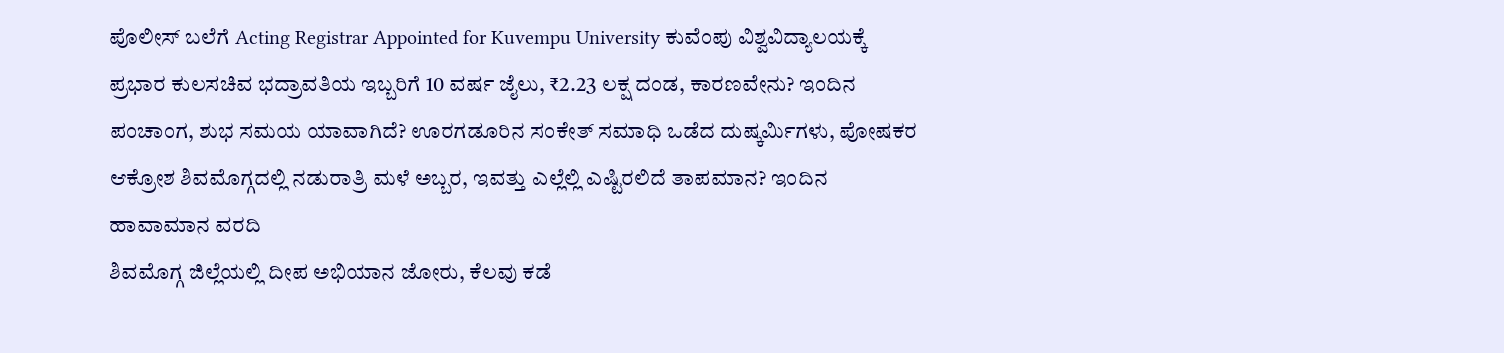ಪೊಲೀಸ್ ಬಲೆಗೆ Acting Registrar Appointed for Kuvempu University ಕುವೆಂಪು ವಿಶ್ವವಿದ್ಯಾಲಯಕ್ಕೆ ಪ್ರಭಾರ ಕುಲಸಚಿವ ಭದ್ರಾವತಿಯ ಇಬ್ಬರಿಗೆ 10 ವರ್ಷ ಜೈಲು, ₹2.23 ಲಕ್ಷ ದಂಡ, ಕಾರಣವೇನು? ಇಂದಿನ ಪಂಚಾಂಗ, ಶುಭ ಸಮಯ ಯಾವಾಗಿದೆ? ಊರಗಡೂರಿನ ಸಂಕೇತ್ ಸಮಾಧಿ ಒಡೆದ ದುಷ್ಕರ್ಮಿಗಳು, ಪೋಷಕರ ಆಕ್ರೋಶ ಶಿವಮೊಗ್ಗದಲ್ಲಿ ನಡುರಾತ್ರಿ ಮಳೆ ಅಬ್ಬರ, ಇವತ್ತು ಎಲ್ಲೆಲ್ಲಿ ಎಷ್ಟಿರಲಿದೆ ತಾಪಮಾನ? ಇಂದಿನ ಹಾವಾಮಾನ ವರದಿ
ಶಿವಮೊಗ್ಗ ಜಿಲ್ಲೆಯಲ್ಲಿ ದೀಪ ಅಭಿಯಾನ ಜೋರು, ಕೆಲವು ಕಡೆ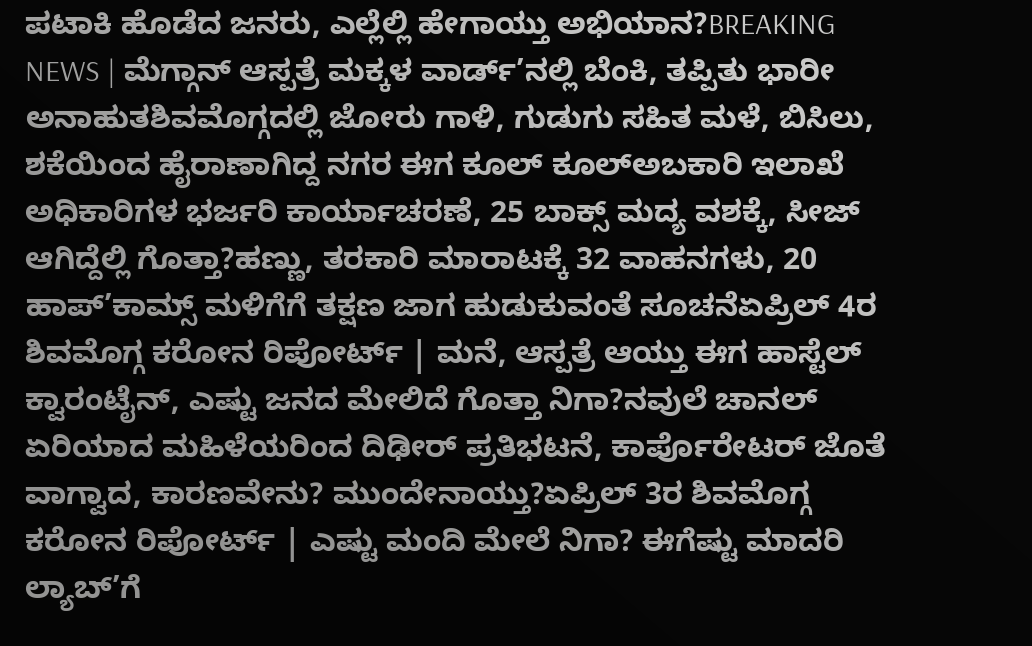ಪಟಾಕಿ ಹೊಡೆದ ಜನರು, ಎಲ್ಲೆಲ್ಲಿ ಹೇಗಾಯ್ತು ಅಭಿಯಾನ?BREAKING NEWS | ಮೆಗ್ಗಾನ್ ಆಸ್ಪತ್ರೆ ಮಕ್ಕಳ ವಾರ್ಡ್’ನಲ್ಲಿ ಬೆಂಕಿ, ತಪ್ಪಿತು ಭಾರೀ ಅನಾಹುತಶಿವಮೊಗ್ಗದಲ್ಲಿ ಜೋರು ಗಾಳಿ, ಗುಡುಗು ಸಹಿತ ಮಳೆ, ಬಿಸಿಲು, ಶಕೆಯಿಂದ ಹೈರಾಣಾಗಿದ್ದ ನಗರ ಈಗ ಕೂಲ್ ಕೂಲ್ಅಬಕಾರಿ ಇಲಾಖೆ ಅಧಿಕಾರಿಗಳ ಭರ್ಜರಿ ಕಾರ್ಯಾಚರಣೆ, 25 ಬಾಕ್ಸ್ ಮದ್ಯ ವಶಕ್ಕೆ, ಸೀಜ್ ಆಗಿದ್ದೆಲ್ಲಿ ಗೊತ್ತಾ?ಹಣ್ಣು, ತರಕಾರಿ ಮಾರಾಟಕ್ಕೆ 32 ವಾಹನಗಳು, 20 ಹಾಪ್’ಕಾಮ್ಸ್ ಮಳಿಗೆಗೆ ತಕ್ಷಣ ಜಾಗ ಹುಡುಕುವಂತೆ ಸೂಚನೆಏಪ್ರಿಲ್ 4ರ ಶಿವಮೊಗ್ಗ ಕರೋನ ರಿಪೋರ್ಟ್ | ಮನೆ, ಆಸ್ಪತ್ರೆ ಆಯ್ತು ಈಗ ಹಾಸ್ಟೆಲ್ ಕ್ವಾರಂಟೈನ್, ಎಷ್ಟು ಜನದ ಮೇಲಿದೆ ಗೊತ್ತಾ ನಿಗಾ?ನವುಲೆ ಚಾನಲ್ ಏರಿಯಾದ ಮಹಿಳೆಯರಿಂದ ದಿಢೀರ್ ಪ್ರತಿಭಟನೆ, ಕಾರ್ಪೊರೇಟರ್ ಜೊತೆ ವಾಗ್ವಾದ, ಕಾರಣವೇನು? ಮುಂದೇನಾಯ್ತು?ಏಪ್ರಿಲ್ 3ರ ಶಿವಮೊಗ್ಗ ಕರೋನ ರಿಪೋರ್ಟ್ | ಎಷ್ಟು ಮಂದಿ ಮೇಲೆ ನಿಗಾ? ಈಗೆಷ್ಟು ಮಾದರಿ ಲ್ಯಾಬ್’ಗೆ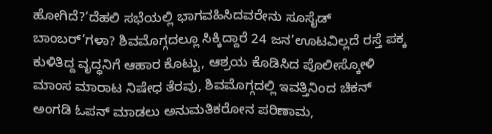ಹೋಗಿದೆ?‘ದೆಹಲಿ ಸಭೆಯಲ್ಲಿ ಭಾಗವಹಿಸಿದವರೇನು ಸೂಸೈಡ್ ಬಾಂಬರ್’ಗಳಾ? ಶಿವಮೊಗ್ಗದಲ್ಲೂ ಸಿಕ್ಕಿದ್ದಾರೆ 24 ಜನ’ಊಟವಿಲ್ಲದೆ ರಸ್ತೆ ಪಕ್ಕ ಕುಳಿತಿದ್ದ ವೃದ್ಧನಿಗೆ ಆಹಾರ ಕೊಟ್ಟು, ಆಶ್ರಯ ಕೊಡಿಸಿದ ಪೊಲೀಸ್ಕೋಳಿ ಮಾಂಸ ಮಾರಾಟ ನಿಷೇಧ ತೆರವು, ಶಿವಮೊಗ್ಗದಲ್ಲಿ ಇವತ್ತಿನಿಂದ ಚಿಕನ್ ಅಂಗಡಿ ಓಪನ್ ಮಾಡಲು ಅನುಮತಿಕರೋನ ಪರಿಣಾಮ,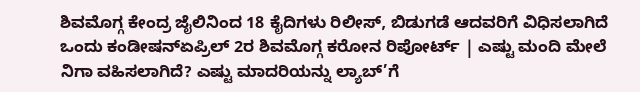ಶಿವಮೊಗ್ಗ ಕೇಂದ್ರ ಜೈಲಿನಿಂದ 18 ಕೈದಿಗಳು ರಿಲೀಸ್, ಬಿಡುಗಡೆ ಆದವರಿಗೆ ವಿಧಿಸಲಾಗಿದೆ ಒಂದು ಕಂಡೀಷನ್ಏಪ್ರಿಲ್ 2ರ ಶಿವಮೊಗ್ಗ ಕರೋನ ರಿಪೋರ್ಟ್ | ಎಷ್ಟು ಮಂದಿ ಮೇಲೆ ನಿಗಾ ವಹಿಸಲಾಗಿದೆ? ಎಷ್ಟು ಮಾದರಿಯನ್ನು ಲ್ಯಾಬ್’ಗೆ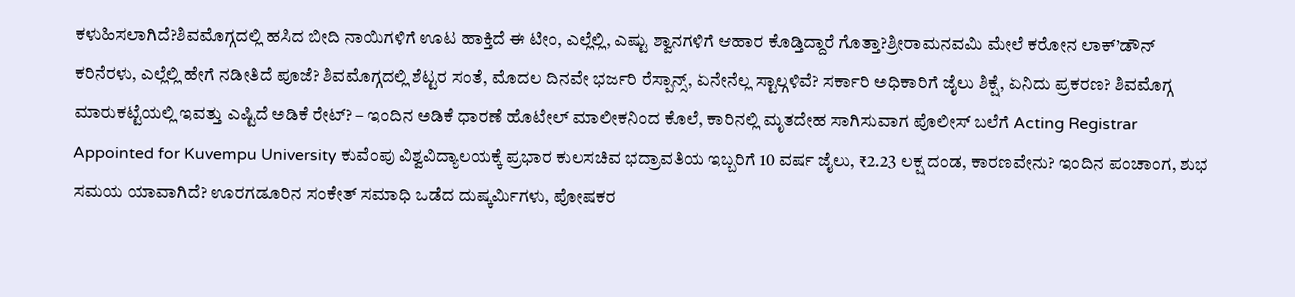ಕಳುಹಿಸಲಾಗಿದೆ?ಶಿವಮೊಗ್ಗದಲ್ಲಿ ಹಸಿದ ಬೀದಿ ನಾಯಿಗಳಿಗೆ ಊಟ ಹಾಕ್ತಿದೆ ಈ ಟೀಂ, ಎಲ್ಲೆಲ್ಲಿ, ಎಷ್ಟು ಶ್ವಾನಗಳಿಗೆ ಆಹಾರ ಕೊಡ್ತಿದ್ದಾರೆ ಗೊತ್ತಾ?ಶ್ರೀರಾಮನವಮಿ ಮೇಲೆ ಕರೋನ ಲಾಕ್’ಡೌನ್ ಕರಿನೆರಳು, ಎಲ್ಲೆಲ್ಲಿ ಹೇಗೆ ನಡೀತಿದೆ ಪೂಜೆ? ಶಿವಮೊಗ್ಗದಲ್ಲಿ ಶೆಟ್ಟರ ಸಂತೆ, ಮೊದಲ ದಿನವೇ ಭರ್ಜರಿ ರೆಸ್ಪಾನ್ಸ್, ಏನೇನೆಲ್ಲ ಸ್ಟಾಲ್ಗಳಿವೆ? ಸರ್ಕಾರಿ ಅಧಿಕಾರಿಗೆ ಜೈಲು ಶಿಕ್ಷೆ, ಏನಿದು ಪ್ರಕರಣ? ಶಿವಮೊಗ್ಗ ಮಾರುಕಟ್ಟೆಯಲ್ಲಿ ಇವತ್ತು ಎಷ್ಟಿದೆ ಅಡಿಕೆ ರೇಟ್? – ಇಂದಿನ ಅಡಿಕೆ ಧಾರಣೆ ಹೊಟೇಲ್ ಮಾಲೀಕನಿಂದ ಕೊಲೆ, ಕಾರಿನಲ್ಲಿ ಮೃತದೇಹ ಸಾಗಿಸುವಾಗ ಪೊಲೀಸ್ ಬಲೆಗೆ Acting Registrar Appointed for Kuvempu University ಕುವೆಂಪು ವಿಶ್ವವಿದ್ಯಾಲಯಕ್ಕೆ ಪ್ರಭಾರ ಕುಲಸಚಿವ ಭದ್ರಾವತಿಯ ಇಬ್ಬರಿಗೆ 10 ವರ್ಷ ಜೈಲು, ₹2.23 ಲಕ್ಷ ದಂಡ, ಕಾರಣವೇನು? ಇಂದಿನ ಪಂಚಾಂಗ, ಶುಭ ಸಮಯ ಯಾವಾಗಿದೆ? ಊರಗಡೂರಿನ ಸಂಕೇತ್ ಸಮಾಧಿ ಒಡೆದ ದುಷ್ಕರ್ಮಿಗಳು, ಪೋಷಕರ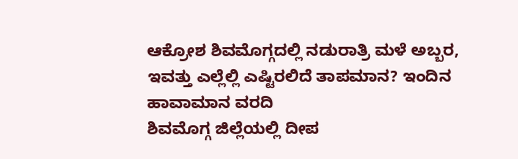ಆಕ್ರೋಶ ಶಿವಮೊಗ್ಗದಲ್ಲಿ ನಡುರಾತ್ರಿ ಮಳೆ ಅಬ್ಬರ, ಇವತ್ತು ಎಲ್ಲೆಲ್ಲಿ ಎಷ್ಟಿರಲಿದೆ ತಾಪಮಾನ? ಇಂದಿನ ಹಾವಾಮಾನ ವರದಿ
ಶಿವಮೊಗ್ಗ ಜಿಲ್ಲೆಯಲ್ಲಿ ದೀಪ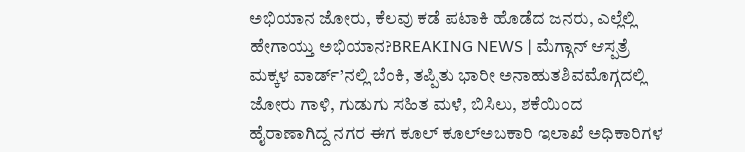ಅಭಿಯಾನ ಜೋರು, ಕೆಲವು ಕಡೆ ಪಟಾಕಿ ಹೊಡೆದ ಜನರು, ಎಲ್ಲೆಲ್ಲಿ ಹೇಗಾಯ್ತು ಅಭಿಯಾನ?BREAKING NEWS | ಮೆಗ್ಗಾನ್ ಆಸ್ಪತ್ರೆ ಮಕ್ಕಳ ವಾರ್ಡ್’ನಲ್ಲಿ ಬೆಂಕಿ, ತಪ್ಪಿತು ಭಾರೀ ಅನಾಹುತಶಿವಮೊಗ್ಗದಲ್ಲಿ ಜೋರು ಗಾಳಿ, ಗುಡುಗು ಸಹಿತ ಮಳೆ, ಬಿಸಿಲು, ಶಕೆಯಿಂದ ಹೈರಾಣಾಗಿದ್ದ ನಗರ ಈಗ ಕೂಲ್ ಕೂಲ್ಅಬಕಾರಿ ಇಲಾಖೆ ಅಧಿಕಾರಿಗಳ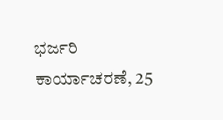ಭರ್ಜರಿ ಕಾರ್ಯಾಚರಣೆ, 25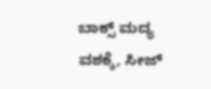ಬಾಕ್ಸ್ ಮದ್ಯ ವಶಕ್ಕೆ, ಸೀಜ್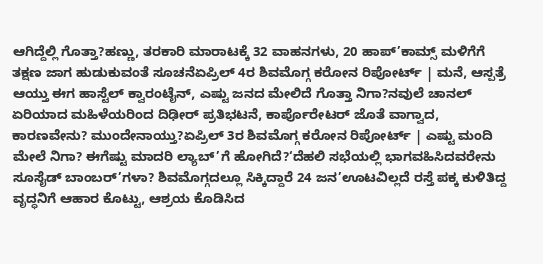ಆಗಿದ್ದೆಲ್ಲಿ ಗೊತ್ತಾ?ಹಣ್ಣು, ತರಕಾರಿ ಮಾರಾಟಕ್ಕೆ 32 ವಾಹನಗಳು, 20 ಹಾಪ್’ಕಾಮ್ಸ್ ಮಳಿಗೆಗೆ ತಕ್ಷಣ ಜಾಗ ಹುಡುಕುವಂತೆ ಸೂಚನೆಏಪ್ರಿಲ್ 4ರ ಶಿವಮೊಗ್ಗ ಕರೋನ ರಿಪೋರ್ಟ್ | ಮನೆ, ಆಸ್ಪತ್ರೆ ಆಯ್ತು ಈಗ ಹಾಸ್ಟೆಲ್ ಕ್ವಾರಂಟೈನ್, ಎಷ್ಟು ಜನದ ಮೇಲಿದೆ ಗೊತ್ತಾ ನಿಗಾ?ನವುಲೆ ಚಾನಲ್ ಏರಿಯಾದ ಮಹಿಳೆಯರಿಂದ ದಿಢೀರ್ ಪ್ರತಿಭಟನೆ, ಕಾರ್ಪೊರೇಟರ್ ಜೊತೆ ವಾಗ್ವಾದ, ಕಾರಣವೇನು? ಮುಂದೇನಾಯ್ತು?ಏಪ್ರಿಲ್ 3ರ ಶಿವಮೊಗ್ಗ ಕರೋನ ರಿಪೋರ್ಟ್ | ಎಷ್ಟು ಮಂದಿ ಮೇಲೆ ನಿಗಾ? ಈಗೆಷ್ಟು ಮಾದರಿ ಲ್ಯಾಬ್’ಗೆ ಹೋಗಿದೆ?‘ದೆಹಲಿ ಸಭೆಯಲ್ಲಿ ಭಾಗವಹಿಸಿದವರೇನು ಸೂಸೈಡ್ ಬಾಂಬರ್’ಗಳಾ? ಶಿವಮೊಗ್ಗದಲ್ಲೂ ಸಿಕ್ಕಿದ್ದಾರೆ 24 ಜನ’ಊಟವಿಲ್ಲದೆ ರಸ್ತೆ ಪಕ್ಕ ಕುಳಿತಿದ್ದ ವೃದ್ಧನಿಗೆ ಆಹಾರ ಕೊಟ್ಟು, ಆಶ್ರಯ ಕೊಡಿಸಿದ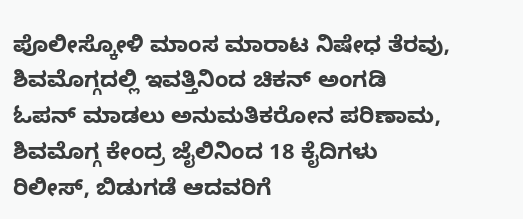ಪೊಲೀಸ್ಕೋಳಿ ಮಾಂಸ ಮಾರಾಟ ನಿಷೇಧ ತೆರವು, ಶಿವಮೊಗ್ಗದಲ್ಲಿ ಇವತ್ತಿನಿಂದ ಚಿಕನ್ ಅಂಗಡಿ ಓಪನ್ ಮಾಡಲು ಅನುಮತಿಕರೋನ ಪರಿಣಾಮ, ಶಿವಮೊಗ್ಗ ಕೇಂದ್ರ ಜೈಲಿನಿಂದ 18 ಕೈದಿಗಳು ರಿಲೀಸ್, ಬಿಡುಗಡೆ ಆದವರಿಗೆ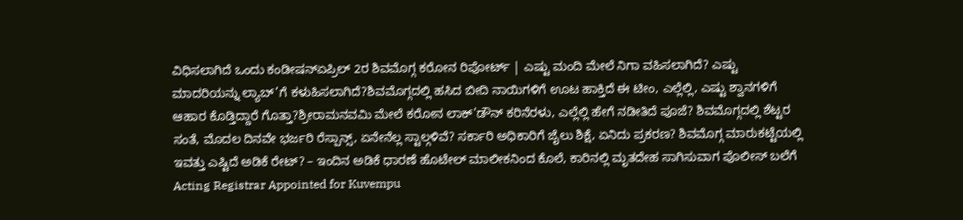ವಿಧಿಸಲಾಗಿದೆ ಒಂದು ಕಂಡೀಷನ್ಏಪ್ರಿಲ್ 2ರ ಶಿವಮೊಗ್ಗ ಕರೋನ ರಿಪೋರ್ಟ್ | ಎಷ್ಟು ಮಂದಿ ಮೇಲೆ ನಿಗಾ ವಹಿಸಲಾಗಿದೆ? ಎಷ್ಟು ಮಾದರಿಯನ್ನು ಲ್ಯಾಬ್’ಗೆ ಕಳುಹಿಸಲಾಗಿದೆ?ಶಿವಮೊಗ್ಗದಲ್ಲಿ ಹಸಿದ ಬೀದಿ ನಾಯಿಗಳಿಗೆ ಊಟ ಹಾಕ್ತಿದೆ ಈ ಟೀಂ, ಎಲ್ಲೆಲ್ಲಿ, ಎಷ್ಟು ಶ್ವಾನಗಳಿಗೆ ಆಹಾರ ಕೊಡ್ತಿದ್ದಾರೆ ಗೊತ್ತಾ?ಶ್ರೀರಾಮನವಮಿ ಮೇಲೆ ಕರೋನ ಲಾಕ್’ಡೌನ್ ಕರಿನೆರಳು, ಎಲ್ಲೆಲ್ಲಿ ಹೇಗೆ ನಡೀತಿದೆ ಪೂಜೆ? ಶಿವಮೊಗ್ಗದಲ್ಲಿ ಶೆಟ್ಟರ ಸಂತೆ, ಮೊದಲ ದಿನವೇ ಭರ್ಜರಿ ರೆಸ್ಪಾನ್ಸ್, ಏನೇನೆಲ್ಲ ಸ್ಟಾಲ್ಗಳಿವೆ? ಸರ್ಕಾರಿ ಅಧಿಕಾರಿಗೆ ಜೈಲು ಶಿಕ್ಷೆ, ಏನಿದು ಪ್ರಕರಣ? ಶಿವಮೊಗ್ಗ ಮಾರುಕಟ್ಟೆಯಲ್ಲಿ ಇವತ್ತು ಎಷ್ಟಿದೆ ಅಡಿಕೆ ರೇಟ್? – ಇಂದಿನ ಅಡಿಕೆ ಧಾರಣೆ ಹೊಟೇಲ್ ಮಾಲೀಕನಿಂದ ಕೊಲೆ, ಕಾರಿನಲ್ಲಿ ಮೃತದೇಹ ಸಾಗಿಸುವಾಗ ಪೊಲೀಸ್ ಬಲೆಗೆ Acting Registrar Appointed for Kuvempu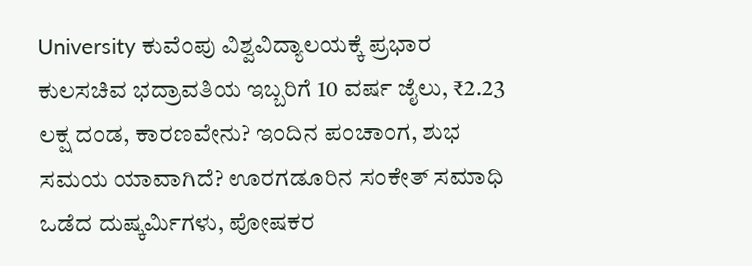University ಕುವೆಂಪು ವಿಶ್ವವಿದ್ಯಾಲಯಕ್ಕೆ ಪ್ರಭಾರ ಕುಲಸಚಿವ ಭದ್ರಾವತಿಯ ಇಬ್ಬರಿಗೆ 10 ವರ್ಷ ಜೈಲು, ₹2.23 ಲಕ್ಷ ದಂಡ, ಕಾರಣವೇನು? ಇಂದಿನ ಪಂಚಾಂಗ, ಶುಭ ಸಮಯ ಯಾವಾಗಿದೆ? ಊರಗಡೂರಿನ ಸಂಕೇತ್ ಸಮಾಧಿ ಒಡೆದ ದುಷ್ಕರ್ಮಿಗಳು, ಪೋಷಕರ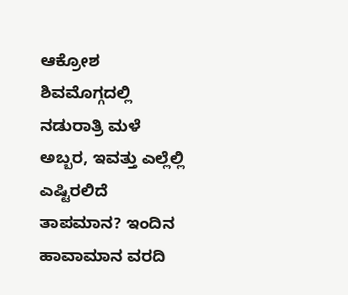ಆಕ್ರೋಶ ಶಿವಮೊಗ್ಗದಲ್ಲಿ ನಡುರಾತ್ರಿ ಮಳೆ ಅಬ್ಬರ, ಇವತ್ತು ಎಲ್ಲೆಲ್ಲಿ ಎಷ್ಟಿರಲಿದೆ ತಾಪಮಾನ? ಇಂದಿನ ಹಾವಾಮಾನ ವರದಿ